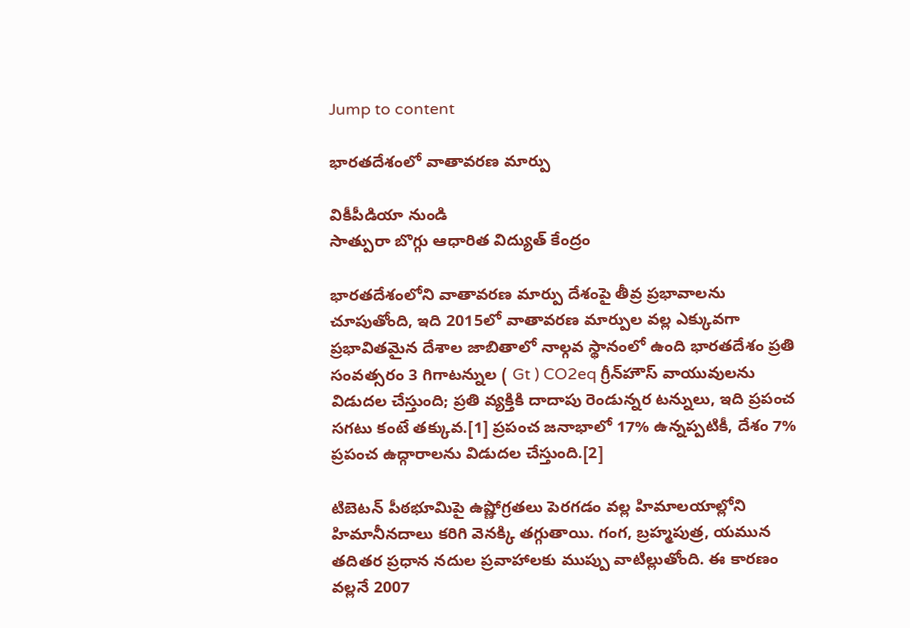Jump to content

భారతదేశంలో వాతావరణ మార్పు

వికీపీడియా నుండి
సాత్పురా బొగ్గు ఆధారిత విద్యుత్ కేంద్రం

భారతదేశంలోని వాతావరణ మార్పు దేశంపై తీవ్ర ప్రభావాలను చూపుతోంది, ఇది 2015లో వాతావరణ మార్పుల వల్ల ఎక్కువగా ప్రభావితమైన దేశాల జాబితాలో నాల్గవ స్థానంలో ఉంది భారతదేశం ప్రతి సంవత్సరం 3 గిగాటన్నుల ( Gt ) CO2eq గ్రీన్‌హౌస్ వాయువులను విడుదల చేస్తుంది; ప్రతి వ్యక్తికి దాదాపు రెండున్నర టన్నులు, ఇది ప్రపంచ సగటు కంటే తక్కువ.[1] ప్రపంచ జనాభాలో 17% ఉన్నప్పటికీ, దేశం 7% ప్రపంచ ఉద్గారాలను విడుదల చేస్తుంది.[2]

టిబెటన్ పీఠభూమిపై ఉష్ణోగ్రతలు పెరగడం వల్ల హిమాలయాల్లోని హిమానీనదాలు కరిగి వెనక్కి తగ్గుతాయి. గంగ, బ్రహ్మపుత్ర, యమున తదితర ప్రధాన నదుల ప్రవాహాలకు ముప్పు వాటిల్లుతోంది. ఈ కారణం వల్లనే 2007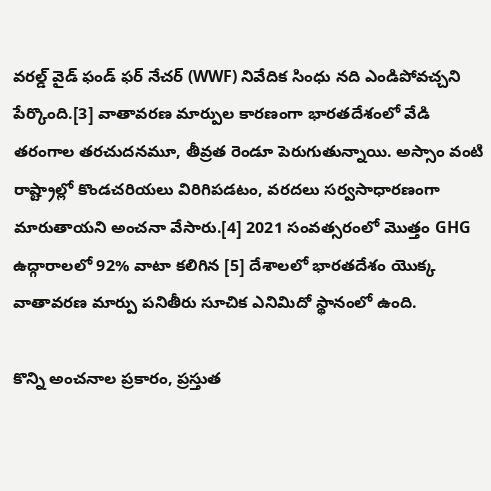వరల్డ్ వైడ్ ఫండ్ ఫర్ నేచర్ (WWF) నివేదిక సింధు నది ఎండిపోవచ్చని పేర్కొంది.[3] వాతావరణ మార్పుల కారణంగా భారతదేశంలో వేడి తరంగాల తరచుదనమూ, తీవ్రత రెండూ పెరుగుతున్నాయి. అస్సాం వంటి రాష్ట్రాల్లో కొండచరియలు విరిగిపడటం, వరదలు సర్వసాధారణంగా మారుతాయని అంచనా వేసారు.[4] 2021 సంవత్సరంలో మొత్తం GHG ఉద్గారాలలో 92% వాటా కలిగిన [5] దేశాలలో భారతదేశం యొక్క వాతావరణ మార్పు పనితీరు సూచిక ఎనిమిదో స్థానంలో ఉంది.

కొన్ని అంచనాల ప్రకారం, ప్రస్తుత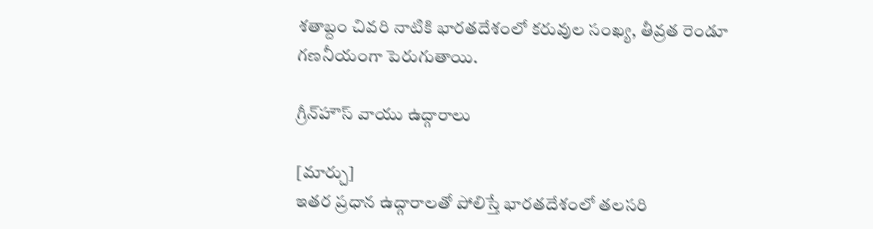శతాబ్దం చివరి నాటికి భారతదేశంలో కరువుల సంఖ్య, తీవ్రత రెండూ గణనీయంగా పెరుగుతాయి.

గ్రీన్‌హౌస్ వాయు ఉద్గారాలు

[మార్చు]
ఇతర ప్రధాన ఉద్గారాలతో పోలిస్తే భారతదేశంలో తలసరి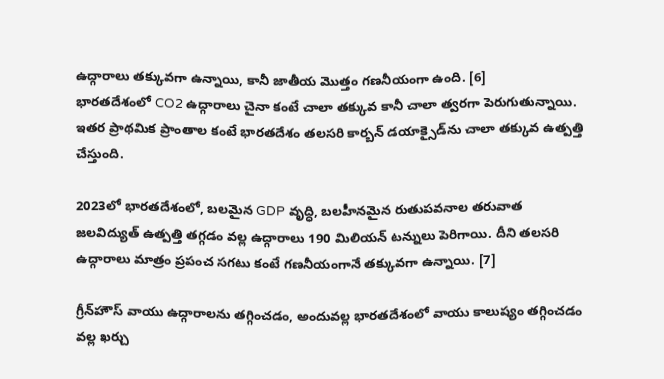ఉద్గారాలు తక్కువగా ఉన్నాయి, కానీ జాతీయ మొత్తం గణనీయంగా ఉంది. [6]
భారతదేశంలో CO2 ఉద్గారాలు చైనా కంటే చాలా తక్కువ కానీ చాలా త్వరగా పెరుగుతున్నాయి.
ఇతర ప్రాథమిక ప్రాంతాల కంటే భారతదేశం తలసరి కార్బన్ డయాక్సైడ్‌ను చాలా తక్కువ ఉత్పత్తి చేస్తుంది.

2023లో భారతదేశంలో, బలమైన GDP వృద్ధి, బలహీనమైన రుతుపవనాల తరువాత జలవిద్యుత్ ఉత్పత్తి తగ్గడం వల్ల ఉద్గారాలు 190 మిలియన్ టన్నులు పెరిగాయి. దీని తలసరి ఉద్గారాలు మాత్రం ప్రపంచ సగటు కంటే గణనీయంగానే తక్కువగా ఉన్నాయి. [7]

గ్రీన్‌హౌస్ వాయు ఉద్గారాలను తగ్గించడం, అందువల్ల భారతదేశంలో వాయు కాలుష్యం తగ్గించడం వల్ల ఖర్చు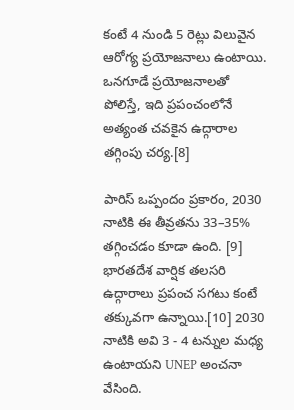కంటే 4 నుండి 5 రెట్లు విలువైన ఆరోగ్య ప్రయోజనాలు ఉంటాయి. ఒనగూడే ప్రయోజనాలతో పోలిస్తే, ఇది ప్రపంచంలోనే అత్యంత చవకైన ఉద్గారాల తగ్గింపు చర్య.[8]

పారిస్ ఒప్పందం ప్రకారం, 2030 నాటికి ఈ తీవ్రతను 33–35% తగ్గించడం కూడా ఉంది. [9] భారతదేశ వార్షిక తలసరి ఉద్గారాలు ప్రపంచ సగటు కంటే తక్కువగా ఉన్నాయి.[10] 2030 నాటికి అవి 3 - 4 టన్నుల మధ్య ఉంటాయని UNEP అంచనా వేసింది.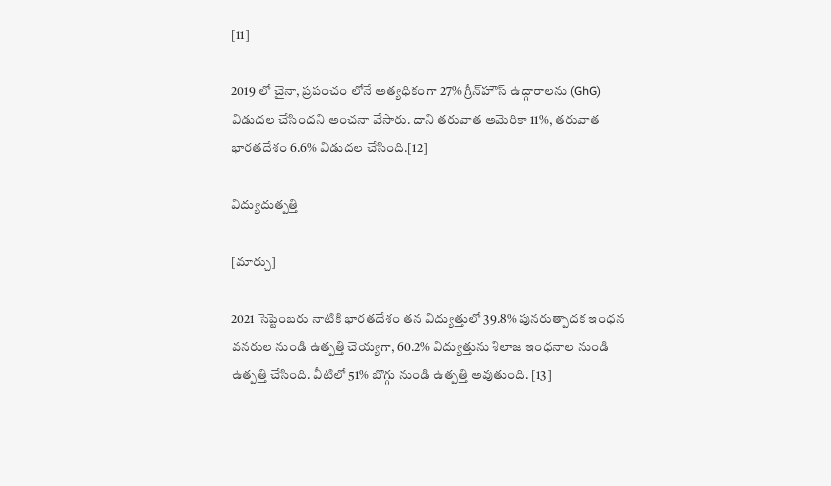[11]

2019 లో చైనా, ప్రపంచం లోనే అత్యధికంగా 27% గ్రీన్‌హౌస్ ఉద్గారాలను (GhG) విడుదల చేసిందని అంచనా వేసారు. దాని తరువాత అమెరికా 11%, తరువాత భారతదేశం 6.6% విడుదల చేసింది.[12]

విద్యుదుత్పత్తి

[మార్చు]

2021 సెప్టెంబరు నాటికి భారతదేశం తన విద్యుత్తులో 39.8% పునరుత్పాదక ఇంధన వనరుల నుండి ఉత్పత్తి చెయ్యగా, 60.2% విద్యుత్తును శిలాజ ఇంధనాల నుండి ఉత్పత్తి చేసింది. వీటిలో 51% బొగ్గు నుండి ఉత్పత్తి అవుతుంది. [13]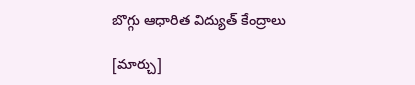బొగ్గు ఆధారిత విద్యుత్ కేంద్రాలు

[మార్చు]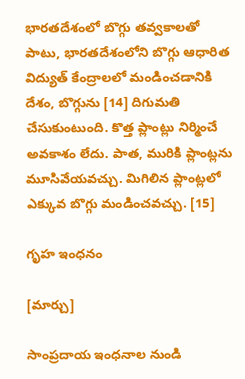భారతదేశంలో బొగ్గు తవ్వకాలతో పాటు, భారతదేశంలోని బొగ్గు ఆధారిత విద్యుత్ కేంద్రాలలో మండించడానికి దేశం, బొగ్గును [14] దిగుమతి చేసుకుంటుంది. కొత్త ప్లాంట్లు నిర్మించే అవకాశం లేదు. పాత, మురికి ప్లాంట్లను మూసివేయవచ్చు. మిగిలిన ప్లాంట్లలో ఎక్కువ బొగ్గు మండించవచ్చు. [15]

గృహ ఇంధనం

[మార్చు]

సాంప్రదాయ ఇంధనాల నుండి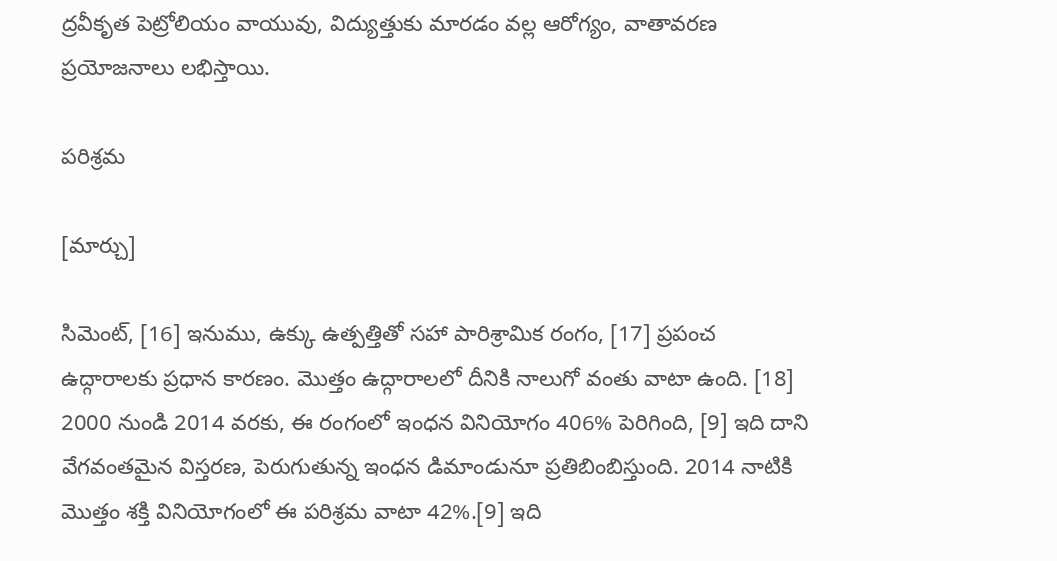ద్రవీకృత పెట్రోలియం వాయువు, విద్యుత్తుకు మారడం వల్ల ఆరోగ్యం, వాతావరణ ప్రయోజనాలు లభిస్తాయి.

పరిశ్రమ

[మార్చు]

సిమెంట్, [16] ఇనుము, ఉక్కు ఉత్పత్తితో సహా పారిశ్రామిక రంగం, [17] ప్రపంచ ఉద్గారాలకు ప్రధాన కారణం. మొత్తం ఉద్గారాలలో దీనికి నాలుగో వంతు వాటా ఉంది. [18] 2000 నుండి 2014 వరకు, ఈ రంగంలో ఇంధన వినియోగం 406% పెరిగింది, [9] ఇది దాని వేగవంతమైన విస్తరణ, పెరుగుతున్న ఇంధన డిమాండునూ ప్రతిబింబిస్తుంది. 2014 నాటికి మొత్తం శక్తి వినియోగంలో ఈ పరిశ్రమ వాటా 42%.[9] ఇది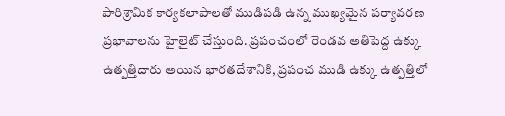పారిశ్రామిక కార్యకలాపాలతో ముడిపడి ఉన్న ముఖ్యమైన పర్యావరణ ప్రభావాలను హైలైట్ చేస్తుంది. ప్రపంచంలో రెండవ అతిపెద్ద ఉక్కు ఉత్పత్తిదారు అయిన భారతదేశానికి, ప్రపంచ ముడి ఉక్కు ఉత్పత్తిలో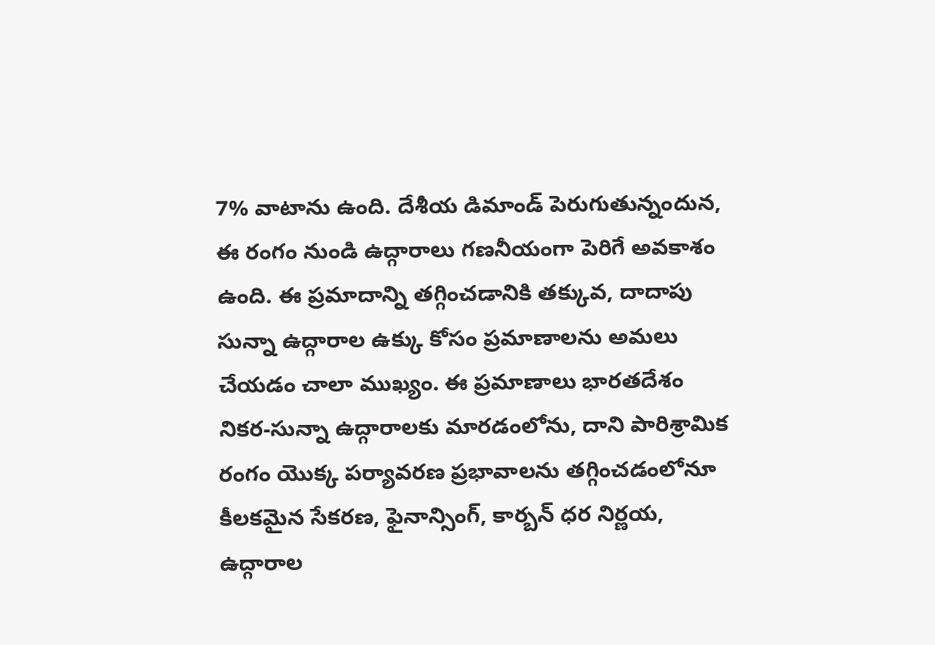7% వాటాను ఉంది. దేశీయ డిమాండ్ పెరుగుతున్నందున, ఈ రంగం నుండి ఉద్గారాలు గణనీయంగా పెరిగే అవకాశం ఉంది. ఈ ప్రమాదాన్ని తగ్గించడానికి తక్కువ, దాదాపు సున్నా ఉద్గారాల ఉక్కు కోసం ప్రమాణాలను అమలు చేయడం చాలా ముఖ్యం. ఈ ప్రమాణాలు భారతదేశం నికర-సున్నా ఉద్గారాలకు మారడంలోను, దాని పారిశ్రామిక రంగం యొక్క పర్యావరణ ప్రభావాలను తగ్గించడంలోనూ కీలకమైన సేకరణ, ఫైనాన్సింగ్, కార్బన్ ధర నిర్ణయ, ఉద్గారాల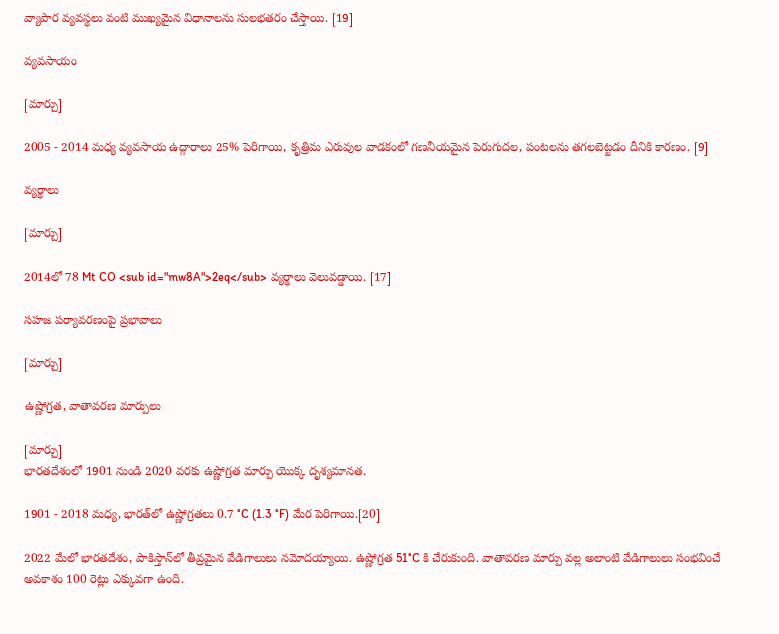వ్యాపార వ్యవస్థలు వంటి ముఖ్యమైన విధానాలను సులభతరం చేస్తాయి. [19]

వ్యవసాయం

[మార్చు]

2005 - 2014 మధ్య వ్యవసాయ ఉద్గారాలు 25% పెరిగాయి, కృత్రిమ ఎరువుల వాడకంలో గణనీయమైన పెరుగుదల, పంటలను తగలబెట్టడం దీనికి కారణం. [9]

వ్యర్థాలు

[మార్చు]

2014లో 78 Mt CO <sub id="mw8A">2eq</sub> వ్యర్థాలు వెలువడ్డాయి. [17]

సహజ పర్యావరణంపై ప్రభావాలు

[మార్చు]

ఉష్ణోగ్రత, వాతావరణ మార్పులు

[మార్చు]
భారతదేశంలో 1901 నుండి 2020 వరకు ఉష్ణోగ్రత మార్పు యొక్క దృశ్యమానత.

1901 - 2018 మధ్య, భారత్‌లో ఉష్ణోగ్రతలు 0.7 °C (1.3 °F) మేర పెరిగాయి.[20]

2022 మేలో భారతదేశం, పాకిస్తాన్‌లో తీవ్రమైన వేడిగాలులు నమోదయ్యాయి. ఉష్ణోగ్రత 51°C కి చేరుకుంది. వాతావరణ మార్పు వల్ల అలాంటి వేడిగాలులు సంభవించే అవకాశం 100 రెట్లు ఎక్కువగా ఉంది.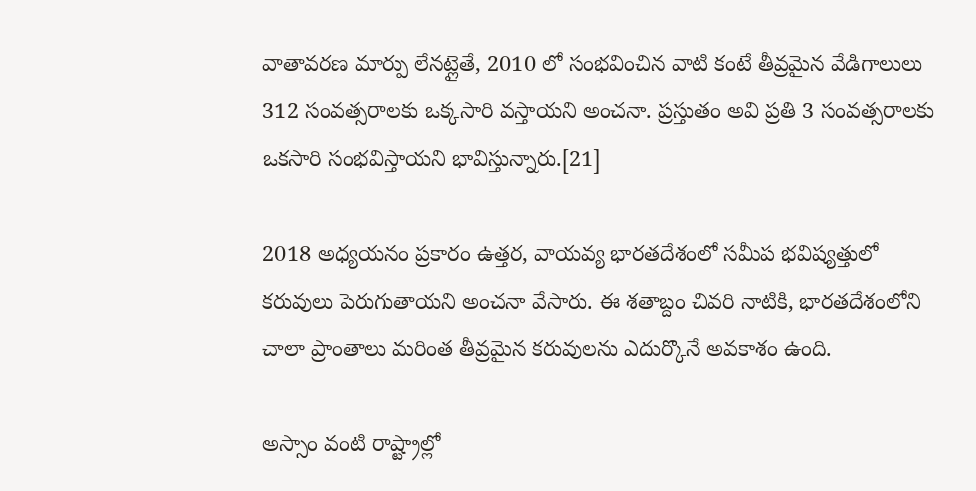వాతావరణ మార్పు లేనట్లైతే, 2010 లో సంభవించిన వాటి కంటే తీవ్రమైన వేడిగాలులు 312 సంవత్సరాలకు ఒక్కసారి వస్తాయని అంచనా. ప్రస్తుతం అవి ప్రతి 3 సంవత్సరాలకు ఒకసారి సంభవిస్తాయని భావిస్తున్నారు.[21]

2018 అధ్యయనం ప్రకారం ఉత్తర, వాయవ్య భారతదేశంలో సమీప భవిష్యత్తులో కరువులు పెరుగుతాయని అంచనా వేసారు. ఈ శతాబ్దం చివరి నాటికి, భారతదేశంలోని చాలా ప్రాంతాలు మరింత తీవ్రమైన కరువులను ఎదుర్కొనే అవకాశం ఉంది.

అస్సాం వంటి రాష్ట్రాల్లో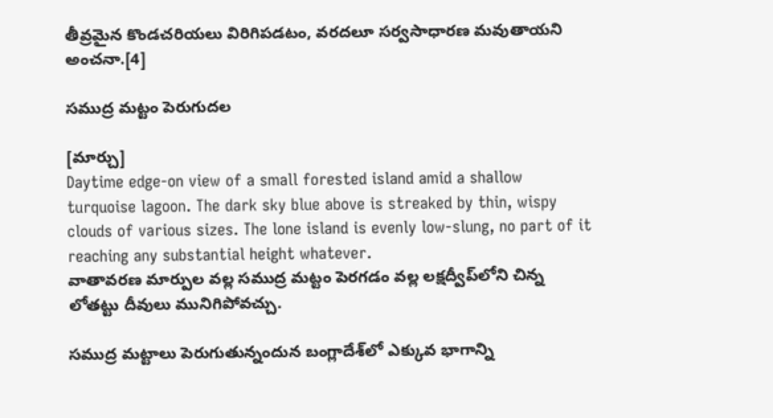తీవ్రమైన కొండచరియలు విరిగిపడటం, వరదలూ సర్వసాధారణ మవుతాయని అంచనా.[4]

సముద్ర మట్టం పెరుగుదల

[మార్చు]
Daytime edge-on view of a small forested island amid a shallow turquoise lagoon. The dark sky blue above is streaked by thin, wispy clouds of various sizes. The lone island is evenly low-slung, no part of it reaching any substantial height whatever.
వాతావరణ మార్పుల వల్ల సముద్ర మట్టం పెరగడం వల్ల లక్షద్వీప్‌లోని చిన్న లోతట్టు దీవులు మునిగిపోవచ్చు.

సముద్ర మట్టాలు పెరుగుతున్నందున బంగ్లాదేశ్‌లో ఎక్కువ భాగాన్ని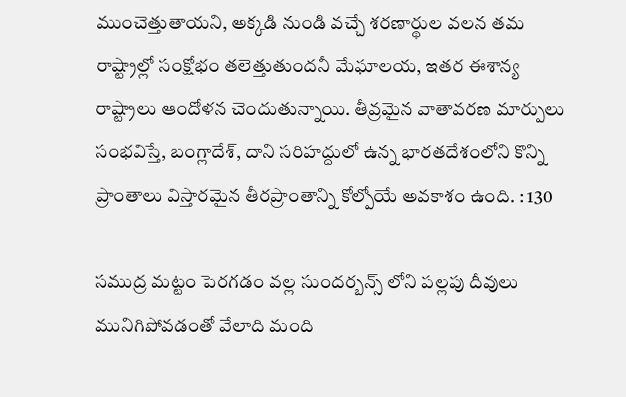ముంచెత్తుతాయని, అక్కడి నుండి వచ్చే శరణార్థుల వలన తమ రాష్ట్రాల్లో సంక్షోభం తలెత్తుతుందనీ మేఘాలయ, ఇతర ఈశాన్య రాష్ట్రాలు ఆందోళన చెందుతున్నాయి. తీవ్రమైన వాతావరణ మార్పులు సంభవిస్తే, బంగ్లాదేశ్, దాని సరిహద్దులో ఉన్న భారతదేశంలోని కొన్ని ప్రాంతాలు విస్తారమైన తీరప్రాంతాన్ని కోల్పోయే అవకాశం ఉంది. : 130

సముద్ర మట్టం పెరగడం వల్ల సుందర్బన్స్ లోని పల్లపు దీవులు మునిగిపోవడంతో వేలాది మంది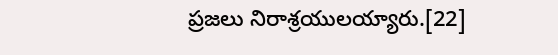ప్రజలు నిరాశ్రయులయ్యారు.[22]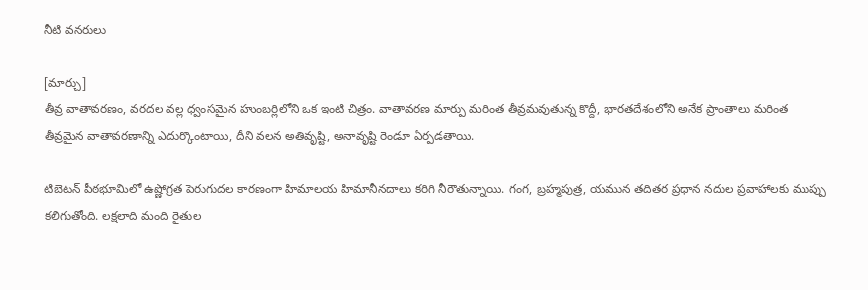నీటి వనరులు

[మార్చు]
తీవ్ర వాతావరణం, వరదల వల్ల ధ్వంసమైన హుంబర్లిలోని ఒక ఇంటి చిత్రం. వాతావరణ మార్పు మరింత తీవ్రమవుతున్న కొద్దీ, భారతదేశంలోని అనేక ప్రాంతాలు మరింత తీవ్రమైన వాతావరణాన్ని ఎదుర్కొంటాయి, దీని వలన అతివృష్టి, అనావృష్టి రెండూ ఏర్పడతాయి.

టిబెటన్ పీఠభూమిలో ఉష్ణోగ్రత పెరుగుదల కారణంగా హిమాలయ హిమానీనదాలు కరిగి నీరౌతున్నాయి. గంగ, బ్రహ్మపుత్ర, యమున తదితర ప్రధాన నదుల ప్రవాహాలకు ముప్పు కలిగుతోంది. లక్షలాది మంది రైతుల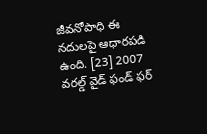జీవనోపాధి ఈ నదులపై ఆధారపడి ఉంది. [23] 2007 వరల్డ్ వైడ్ ఫండ్ ఫర్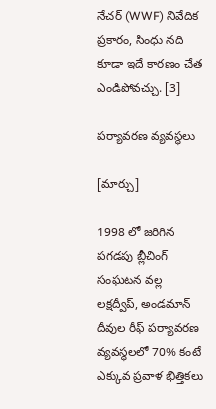నేచర్ (WWF) నివేదిక ప్రకారం, సింధు నది కూడా ఇదే కారణం చేత ఎండిపోవచ్చు. [3]

పర్యావరణ వ్యవస్థలు

[మార్చు]

1998 లో జరిగిన పగడపు బ్లీచింగ్ సంఘటన వల్ల లక్షద్వీప్, అండమాన్ దీవుల రీఫ్ పర్యావరణ వ్యవస్థలలో 70% కంటే ఎక్కువ ప్రవాళ భిత్తికలు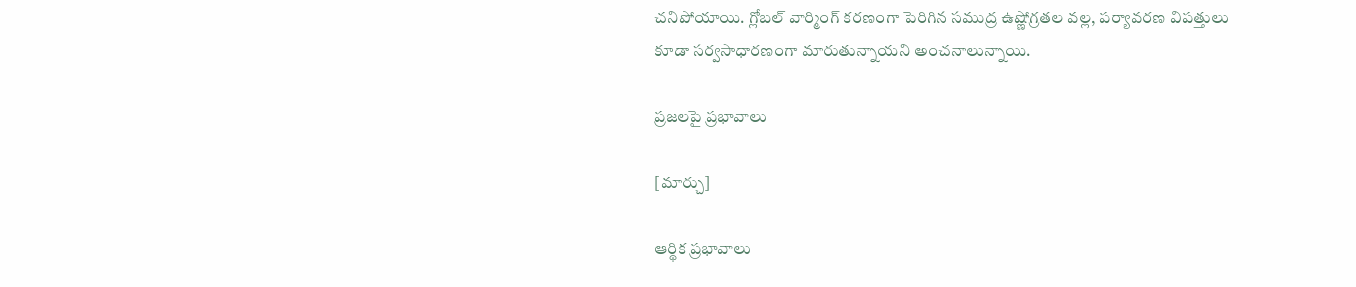చనిపోయాయి. గ్లోబల్ వార్మింగ్ కరణంగా పెరిగిన సముద్ర ఉష్ణోగ్రతల వల్ల, పర్యావరణ విపత్తులు కూడా సర్వసాధారణంగా మారుతున్నాయని అంచనాలున్నాయి.

ప్రజలపై ప్రభావాలు

[మార్చు]

ఆర్థిక ప్రభావాలు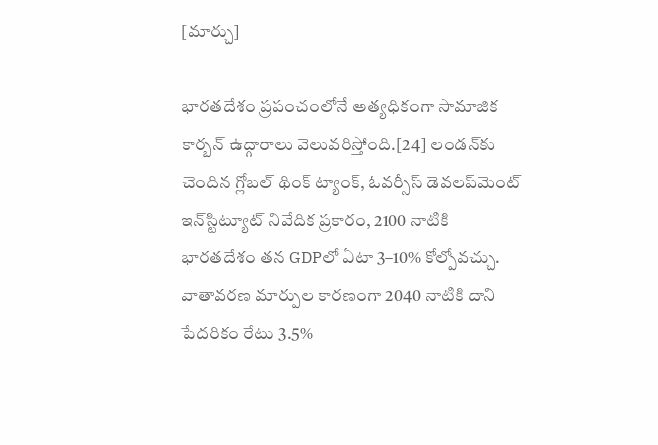[మార్చు]

భారతదేశం ప్రపంచంలోనే అత్యధికంగా సామాజిక కార్బన్ ఉద్గారాలు వెలువరిస్తోంది.[24] లండన్‌కు చెందిన గ్లోబల్ థింక్ ట్యాంక్, ఓవర్సీస్ డెవలప్‌మెంట్ ఇన్‌స్టిట్యూట్ నివేదిక ప్రకారం, 2100 నాటికి భారతదేశం తన GDPలో ఏటా 3–10% కోల్పోవచ్చు. వాతావరణ మార్పుల కారణంగా 2040 నాటికి దాని పేదరికం రేటు 3.5%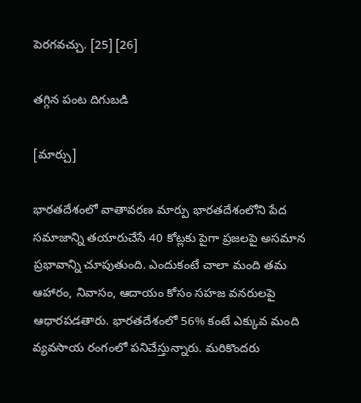పెరగవచ్చు. [25] [26]

తగ్గిన పంట దిగుబడి

[మార్చు]

భారతదేశంలో వాతావరణ మార్పు భారతదేశంలోని పేద సమాజాన్ని తయారుచేసే 40 కోట్లకు పైగా ప్రజలపై అసమాన ప్రభావాన్ని చూపుతుంది. ఎందుకంటే చాలా మంది తమ ఆహారం, నివాసం, ఆదాయం కోసం సహజ వనరులపై ఆధారపడతారు. భారతదేశంలో 56% కంటే ఎక్కువ మంది వ్యవసాయ రంగంలో పనిచేస్తున్నారు. మరికొందరు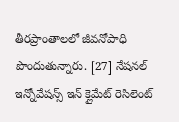తీరప్రాంతాలలో జీవనోపాధి పొందుతున్నారు. [27] నేషనల్ ఇన్నోవేషన్స్ ఇన్ క్లైమేట్ రెసిలెంట్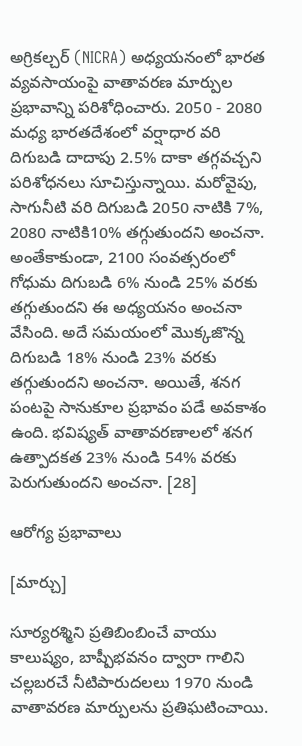అగ్రికల్చర్ (NICRA) అధ్యయనంలో భారత వ్యవసాయంపై వాతావరణ మార్పుల ప్రభావాన్ని పరిశోధించారు. 2050 - 2080 మధ్య భారతదేశంలో వర్షాధార వరి దిగుబడి దాదాపు 2.5% దాకా తగ్గవచ్చని పరిశోధనలు సూచిస్తున్నాయి. మరోవైపు, సాగునీటి వరి దిగుబడి 2050 నాటికి 7%, 2080 నాటికి10% తగ్గుతుందని అంచనా. అంతేకాకుండా, 2100 సంవత్సరంలో గోధుమ దిగుబడి 6% నుండి 25% వరకు తగ్గుతుందని ఈ అధ్యయనం అంచనా వేసింది. అదే సమయంలో మొక్కజొన్న దిగుబడి 18% నుండి 23% వరకు తగ్గుతుందని అంచనా. అయితే, శనగ పంటపై సానుకూల ప్రభావం పడే అవకాశం ఉంది. భవిష్యత్ వాతావరణాలలో శనగ ఉత్పాదకత 23% నుండి 54% వరకు పెరుగుతుందని అంచనా. [28]

ఆరోగ్య ప్రభావాలు

[మార్చు]

సూర్యరశ్మిని ప్రతిబింబించే వాయు కాలుష్యం, బాష్పీభవనం ద్వారా గాలిని చల్లబరచే నీటిపారుదలలు 1970 నుండి వాతావరణ మార్పులను ప్రతిఘటించాయి.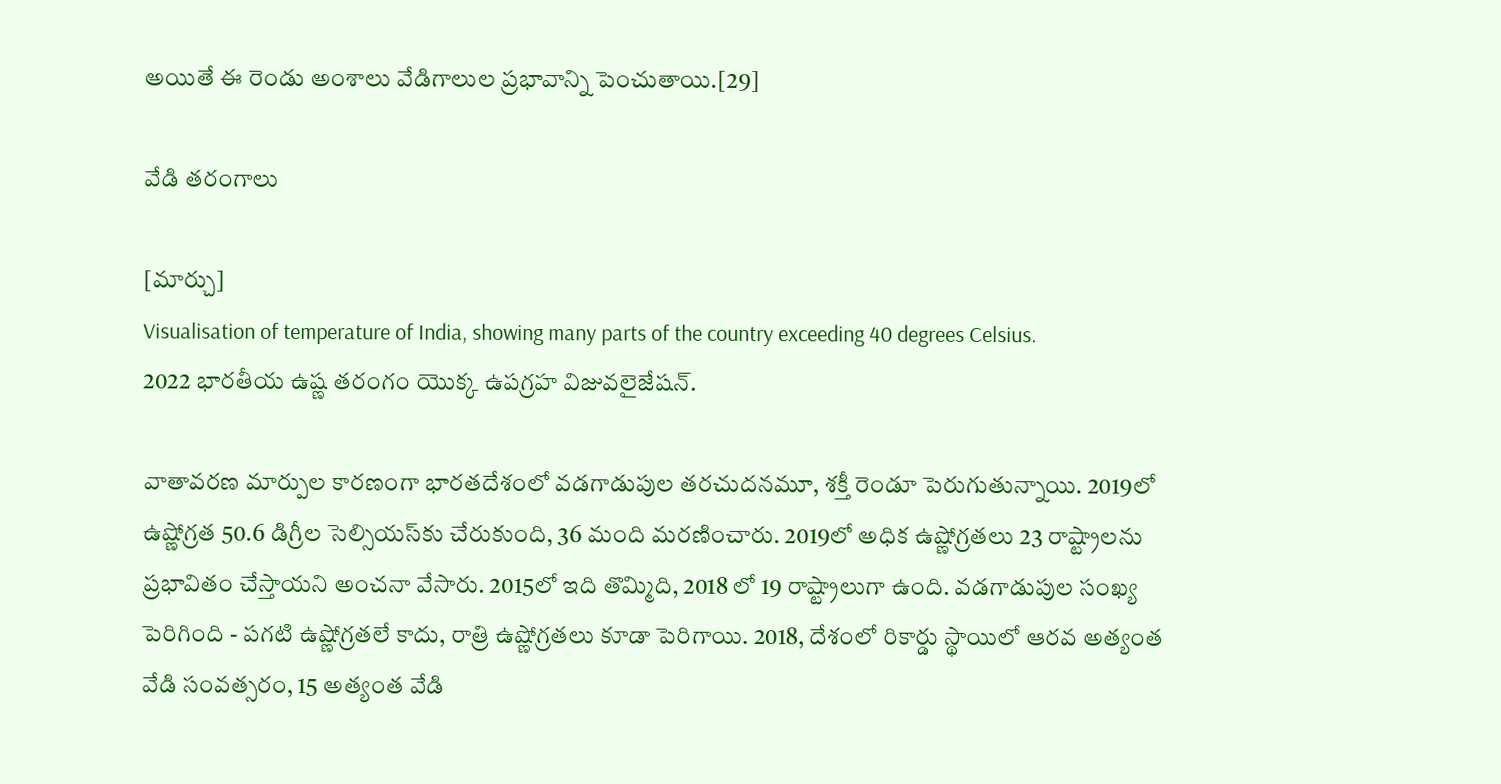అయితే ఈ రెండు అంశాలు వేడిగాలుల ప్రభావాన్ని పెంచుతాయి.[29]

వేడి తరంగాలు

[మార్చు]
Visualisation of temperature of India, showing many parts of the country exceeding 40 degrees Celsius.
2022 భారతీయ ఉష్ణ తరంగం యొక్క ఉపగ్రహ విజువలైజేషన్.

వాతావరణ మార్పుల కారణంగా భారతదేశంలో వడగాడుపుల తరచుదనమూ, శక్తీ రెండూ పెరుగుతున్నాయి. 2019లో ఉష్ణోగ్రత 50.6 డిగ్రీల సెల్సియస్‌కు చేరుకుంది, 36 మంది మరణించారు. 2019లో అధిక ఉష్ణోగ్రతలు 23 రాష్ట్రాలను ప్రభావితం చేస్తాయని అంచనా వేసారు. 2015లో ఇది తొమ్మిది, 2018 లో 19 రాష్ట్రాలుగా ఉంది. వడగాడుపుల సంఖ్య పెరిగింది - పగటి ఉష్ణోగ్రతలే కాదు, రాత్రి ఉష్ణోగ్రతలు కూడా పెరిగాయి. 2018, దేశంలో రికార్డు స్థాయిలో ఆరవ అత్యంత వేడి సంవత్సరం, 15 అత్యంత వేడి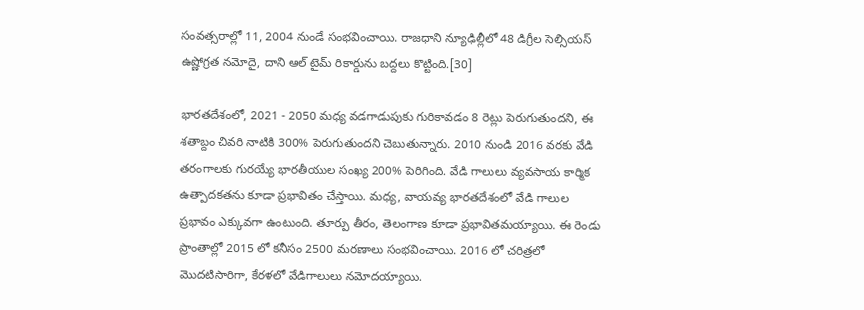సంవత్సరాల్లో 11, 2004 నుండే సంభవించాయి. రాజధాని న్యూఢిల్లీలో 48 డిగ్రీల సెల్సియస్ ఉష్ణోగ్రత నమోదై, దాని ఆల్ టైమ్ రికార్డును బద్దలు కొట్టింది.[30]

భారతదేశంలో, 2021 - 2050 మధ్య వడగాడుపుకు గురికావడం 8 రెట్లు పెరుగుతుందని, ఈ శతాబ్దం చివరి నాటికి 300% పెరుగుతుందని చెబుతున్నారు. 2010 నుండి 2016 వరకు వేడి తరంగాలకు గురయ్యే భారతీయుల సంఖ్య 200% పెరిగింది. వేడి గాలులు వ్యవసాయ కార్మిక ఉత్పాదకతను కూడా ప్రభావితం చేస్తాయి. మధ్య, వాయవ్య భారతదేశంలో వేడి గాలుల ప్రభావం ఎక్కువగా ఉంటుంది. తూర్పు తీరం, తెలంగాణ కూడా ప్రభావితమయ్యాయి. ఈ రెండు ప్రాంతాల్లో 2015 లో కనీసం 2500 మరణాలు సంభవించాయి. 2016 లో చరిత్రలో మొదటిసారిగా, కేరళలో వేడిగాలులు నమోదయ్యాయి.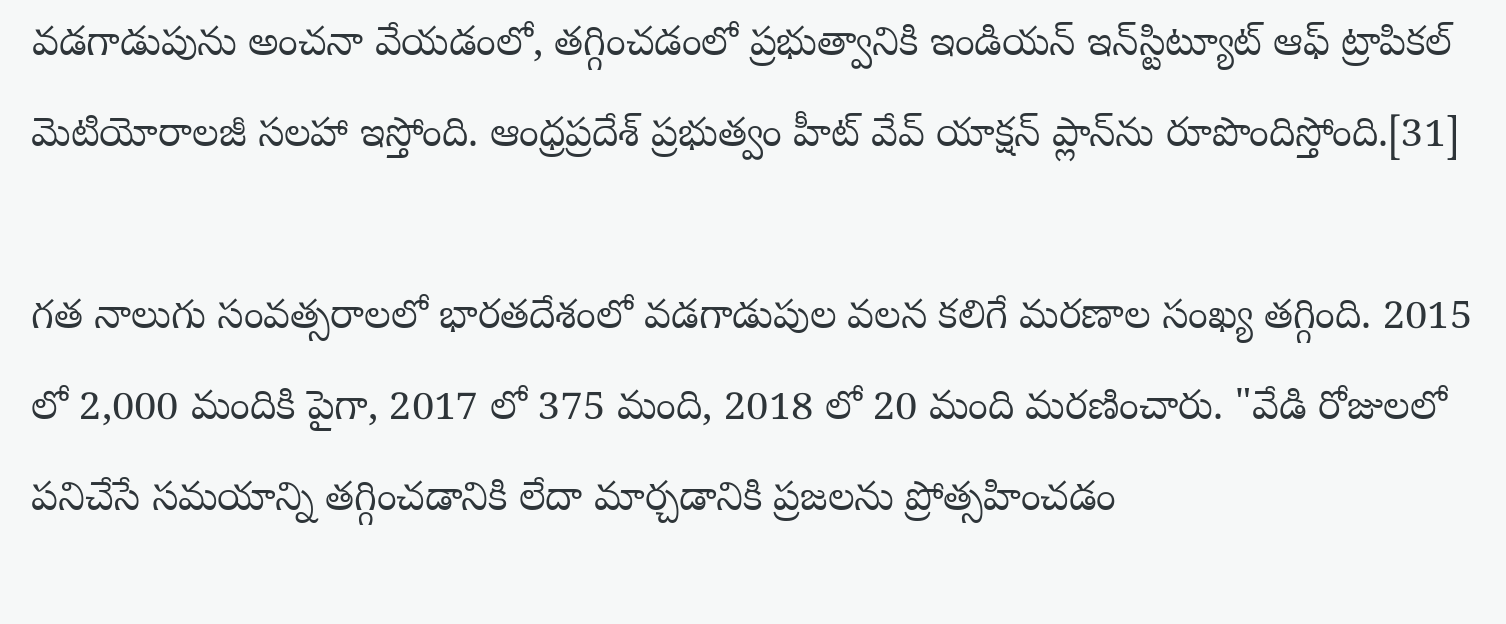వడగాడుపును అంచనా వేయడంలో, తగ్గించడంలో ప్రభుత్వానికి ఇండియన్ ఇన్‌స్టిట్యూట్ ఆఫ్ ట్రాపికల్ మెటియోరాలజీ సలహా ఇస్తోంది. ఆంధ్రప్రదేశ్ ప్రభుత్వం హీట్ వేవ్ యాక్షన్ ప్లాన్‌ను రూపొందిస్తోంది.[31]

గత నాలుగు సంవత్సరాలలో భారతదేశంలో వడగాడుపుల వలన కలిగే మరణాల సంఖ్య తగ్గింది. 2015 లో 2,000 మందికి పైగా, 2017 లో 375 మంది, 2018 లో 20 మంది మరణించారు. "వేడి రోజులలో పనిచేసే సమయాన్ని తగ్గించడానికి లేదా మార్చడానికి ప్రజలను ప్రోత్సహించడం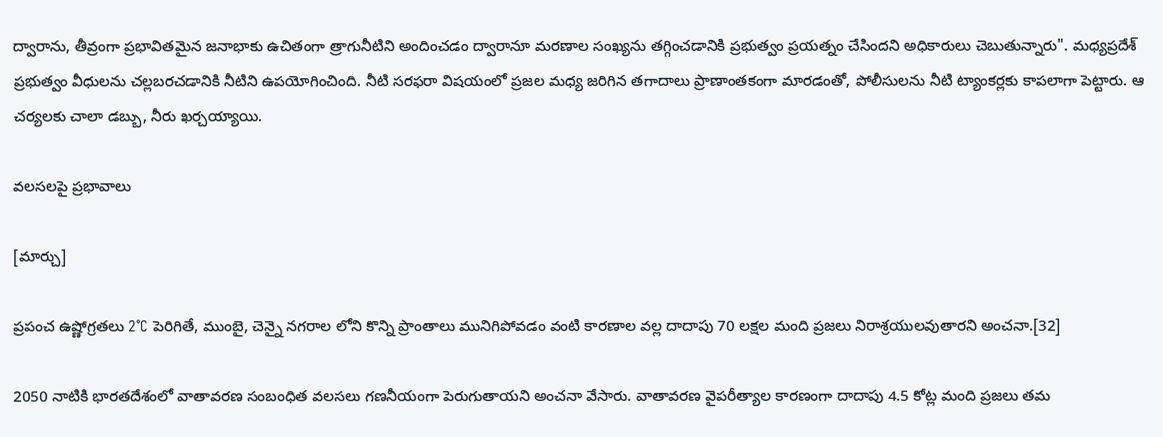ద్వారాను, తీవ్రంగా ప్రభావితమైన జనాభాకు ఉచితంగా త్రాగునీటిని అందించడం ద్వారానూ మరణాల సంఖ్యను తగ్గించడానికి ప్రభుత్వం ప్రయత్నం చేసిందని అధికారులు చెబుతున్నారు". మధ్యప్రదేశ్ ప్రభుత్వం వీధులను చల్లబరచడానికి నీటిని ఉపయోగించింది. నీటి సరఫరా విషయంలో ప్రజల మధ్య జరిగిన తగాదాలు ప్రాణాంతకంగా మారడంతో, పోలీసులను నీటి ట్యాంకర్లకు కాపలాగా పెట్టారు. ఆ చర్యలకు చాలా డబ్బు, నీరు ఖర్చయ్యాయి.

వలసలపై ప్రభావాలు

[మార్చు]

ప్రపంచ ఉష్ణోగ్రతలు 2°C పెరిగితే, ముంబై, చెన్నై నగరాల లోని కొన్ని ప్రాంతాలు మునిగిపోవడం వంటి కారణాల వల్ల దాదాపు 70 లక్షల మంది ప్రజలు నిరాశ్రయులవుతారని అంచనా.[32]

2050 నాటికి భారతదేశంలో వాతావరణ సంబంధిత వలసలు గణనీయంగా పెరుగుతాయని అంచనా వేసారు. వాతావరణ వైపరీత్యాల కారణంగా దాదాపు 4.5 కోట్ల మంది ప్రజలు తమ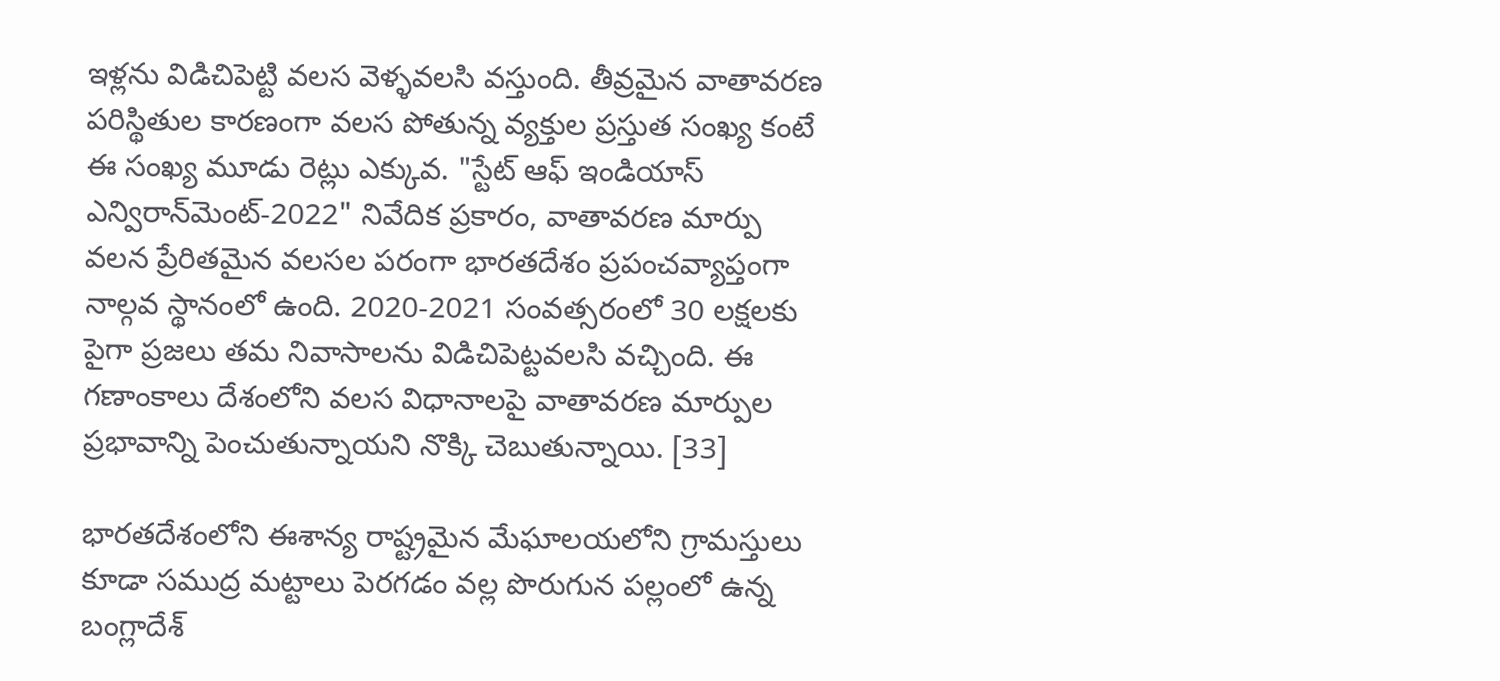ఇళ్లను విడిచిపెట్టి వలస వెళ్ళవలసి వస్తుంది. తీవ్రమైన వాతావరణ పరిస్థితుల కారణంగా వలస పోతున్న వ్యక్తుల ప్రస్తుత సంఖ్య కంటే ఈ సంఖ్య మూడు రెట్లు ఎక్కువ. "స్టేట్ ఆఫ్ ఇండియాస్ ఎన్విరాన్‌మెంట్-2022" నివేదిక ప్రకారం, వాతావరణ మార్పు వలన ప్రేరితమైన వలసల పరంగా భారతదేశం ప్రపంచవ్యాప్తంగా నాల్గవ స్థానంలో ఉంది. 2020-2021 సంవత్సరంలో 30 లక్షలకు పైగా ప్రజలు తమ నివాసాలను విడిచిపెట్టవలసి వచ్చింది. ఈ గణాంకాలు దేశంలోని వలస విధానాలపై వాతావరణ మార్పుల ప్రభావాన్ని పెంచుతున్నాయని నొక్కి చెబుతున్నాయి. [33]

భారతదేశంలోని ఈశాన్య రాష్ట్రమైన మేఘాలయలోని గ్రామస్తులు కూడా సముద్ర మట్టాలు పెరగడం వల్ల పొరుగున పల్లంలో ఉన్న బంగ్లాదేశ్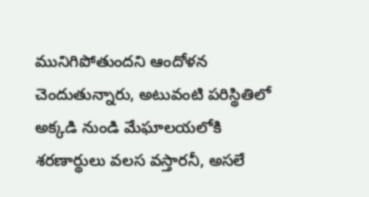మునిగిపోతుందని ఆందోళన చెందుతున్నారు, అటువంటి పరిస్థితిలో అక్కడి నుండి మేఘాలయలోకి శరణార్థులు వలస వస్తారనీ, అసలే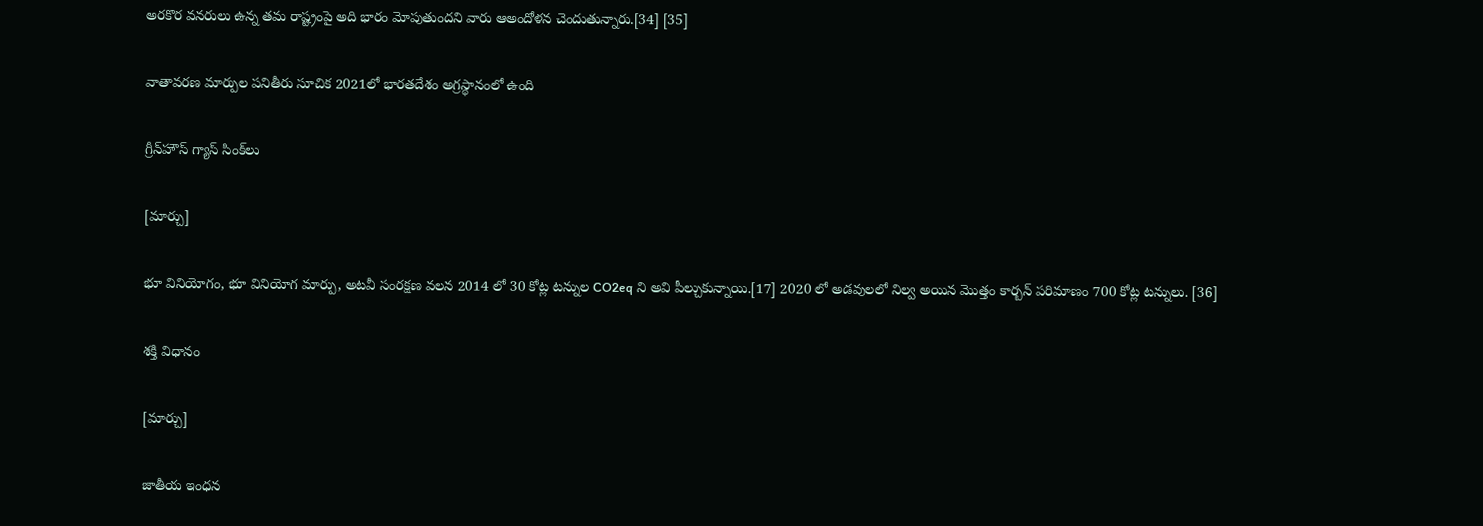అరకొర వనరులు ఉన్న తమ రాష్ట్రంపై అది భారం మోపుతుందని వారు ఆఅందోళన చెందుతున్నారు.[34] [35]

వాతావరణ మార్పుల పనితీరు సూచిక 2021లో భారతదేశం అగ్రస్థానంలో ఉంది

గ్రీన్‌హౌస్ గ్యాస్ సింక్‌లు

[మార్చు]

భూ వినియోగం, భూ వినియోగ మార్పు, అటవీ సంరక్షణ వలన 2014 లో 30 కోట్ల టన్నుల CO2eq ని అవి పీల్చుకున్నాయి.[17] 2020 లో అడవులలో నిల్వ అయిన మొత్తం కార్బన్ పరిమాణం 700 కోట్ల టన్నులు. [36]

శక్తి విధానం

[మార్చు]

జాతీయ ఇంధన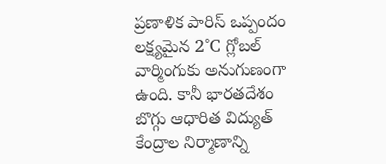ప్రణాళిక పారిస్ ఒప్పందం లక్ష్యమైన 2°C గ్లోబల్ వార్మింగుకు అనుగుణంగా ఉంది. కానీ భారతదేశం బొగ్గు ఆధారిత విద్యుత్ కేంద్రాల నిర్మాణాన్ని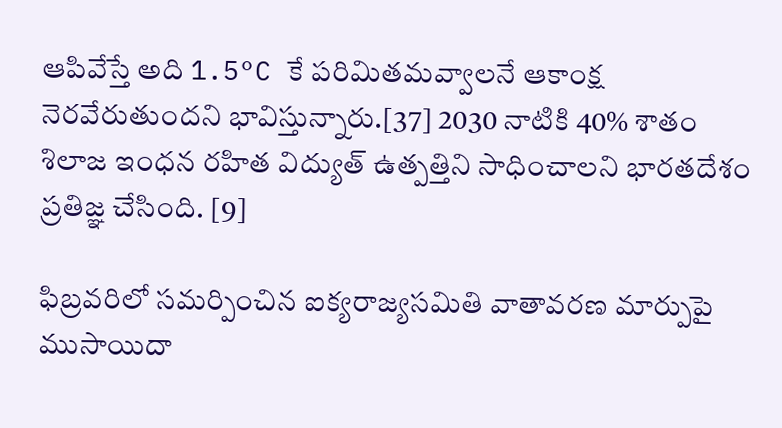ఆపివేస్తే అది 1.5°C కే పరిమితమవ్వాలనే ఆకాంక్ష నెరవేరుతుందని భావిస్తున్నారు.[37] 2030 నాటికి 40% శాతం శిలాజ ఇంధన రహిత విద్యుత్ ఉత్పత్తిని సాధించాలని భారతదేశం ప్రతిజ్ఞ చేసింది. [9]

ఫిబ్రవరిలో సమర్పించిన ఐక్యరాజ్యసమితి వాతావరణ మార్పుపై ముసాయిదా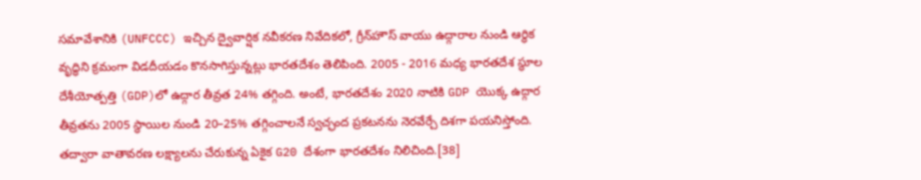సమావేశానికి (UNFCCC) ఇచ్చిన ద్వైవార్షిక నవీకరణ నివేదికలో, గ్రీన్‌హౌస్ వాయు ఉద్గారాల నుండి ఆర్థిక వృద్ధిని క్రమంగా విడదీయడం కొనసాగిస్తున్నట్లు భారతదేశం తెలిపింది. 2005 - 2016 మధ్య భారతదేశ స్థూల దేశీయోత్పత్తి (GDP)లో ఉద్గార తీవ్రత 24% తగ్గింది. అంటే, భారతదేశం 2020 నాటికి GDP యొక్క ఉద్గార తీవ్రతను 2005 స్థాయిల నుండి 20–25% తగ్గించాలనే స్వచ్ఛంద ప్రకటనను నెరవేర్చే దిశగా పయనిస్తోంది. తద్వారా వాతావరణ లక్ష్యాలను చేరుకున్న ఏకైక G20 దేశంగా భారతదేశం నిలిచింది.[38]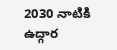2030 నాటికి ఉద్గార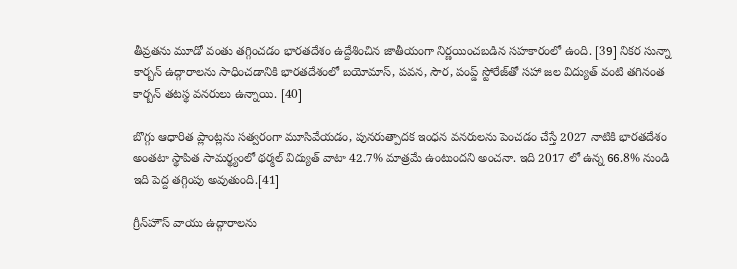తీవ్రతను మూడో వంతు తగ్గించడం భారతదేశం ఉద్దేశించిన జాతీయంగా నిర్ణయించబడిన సహకారంలో ఉంది. [39] నికర సున్నా కార్బన్ ఉద్గారాలను సాధించడానికి భారతదేశంలో బయోమాస్, పవన, సౌర, పంప్డ్ స్టోరేజ్‌తో సహా జల విద్యుత్ వంటి తగినంత కార్బన్ తటస్థ వనరులు ఉన్నాయి. [40]

బొగ్గు ఆధారిత ప్లాంట్లను సత్వరంగా మూసివేయడం, పునరుత్పాదక ఇంధన వనరులను పెంచడం చేస్తే 2027 నాటికి భారతదేశం అంతటా స్థాపిత సామర్థ్యంలో థర్మల్ విద్యుత్ వాటా 42.7% మాత్రమే ఉంటుందని అంచనా. ఇది 2017 లో ఉన్న 66.8% నుండి ఇది పెద్ద తగ్గింపు అవుతుంది.[41]

గ్రీన్‌హౌస్ వాయు ఉద్గారాలను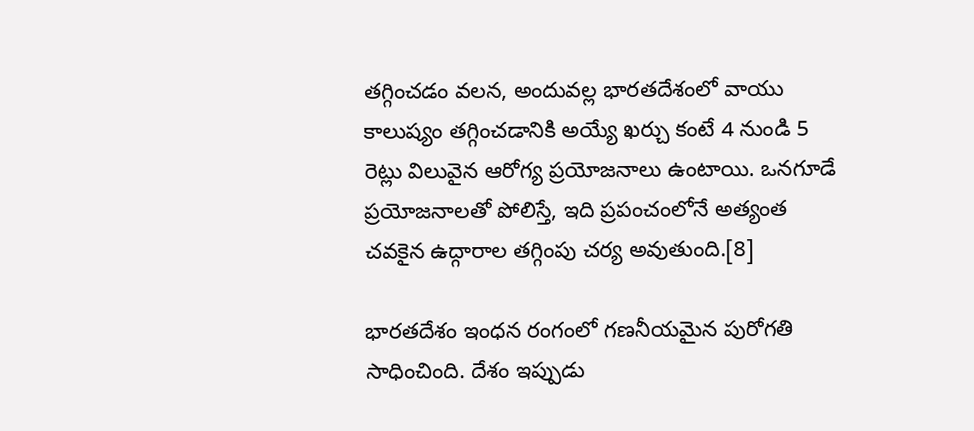తగ్గించడం వలన, అందువల్ల భారతదేశంలో వాయు కాలుష్యం తగ్గించడానికి అయ్యే ఖర్చు కంటే 4 నుండి 5 రెట్లు విలువైన ఆరోగ్య ప్రయోజనాలు ఉంటాయి. ఒనగూడే ప్రయోజనాలతో పోలిస్తే, ఇది ప్రపంచంలోనే అత్యంత చవకైన ఉద్గారాల తగ్గింపు చర్య అవుతుంది.[8]

భారతదేశం ఇంధన రంగంలో గణనీయమైన పురోగతి సాధించింది. దేశం ఇప్పుడు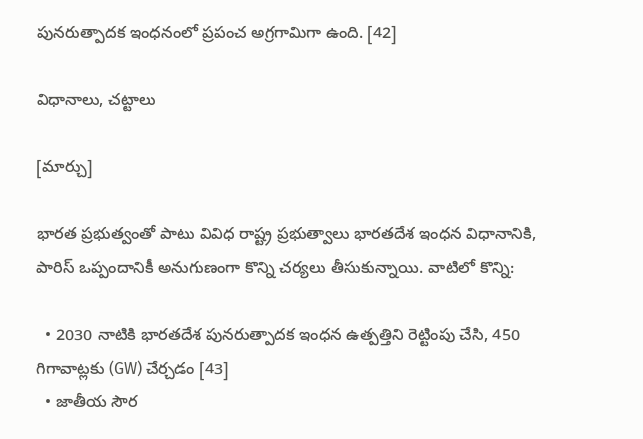పునరుత్పాదక ఇంధనంలో ప్రపంచ అగ్రగామిగా ఉంది. [42]

విధానాలు, చట్టాలు

[మార్చు]

భారత ప్రభుత్వంతో పాటు వివిధ రాష్ట్ర ప్రభుత్వాలు భారతదేశ ఇంధన విధానానికి, పారిస్ ఒప్పందానికీ అనుగుణంగా కొన్ని చర్యలు తీసుకున్నాయి. వాటిలో కొన్ని:

  • 2030 నాటికి భారతదేశ పునరుత్పాదక ఇంధన ఉత్పత్తిని రెట్టింపు చేసి, 450 గిగావాట్లకు (GW) చేర్చడం [43]
  • జాతీయ సౌర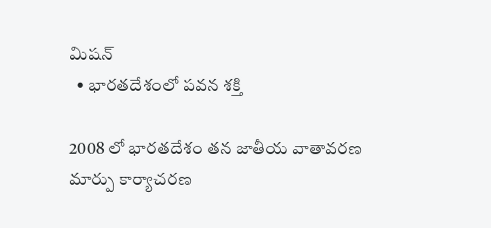మిషన్
  • భారతదేశంలో పవన శక్తి

2008 లో భారతదేశం తన జాతీయ వాతావరణ మార్పు కార్యాచరణ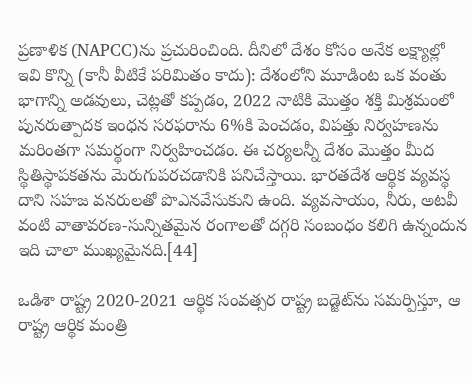ప్రణాళిక (NAPCC)ను ప్రచురించింది. దీనిలో దేశం కోసం అనేక లక్ష్యాల్లో ఇవి కొన్ని (కానీ వీటికే పరిమితం కాదు): దేశంలోని మూడింట ఒక వంతు భాగాన్ని అడవులు, చెట్లతో కప్పడం, 2022 నాటికి మొత్తం శక్తి మిశ్రమంలో పునరుత్పాదక ఇంధన సరఫరాను 6%కి పెంచడం, విపత్తు నిర్వహణను మరింతగా సమర్థంగా నిర్వహించడం. ఈ చర్యలన్నీ దేశం మొత్తం మీద స్థితిస్థాపకతను మెరుగుపరచడానికి పనిచేస్తాయి. భారతదేశ ఆర్థిక వ్యవస్థ దాని సహజ వనరులతో పొఎనవేసుకుని ఉంది. వ్యవసాయం, నీరు, అటవీ వంటి వాతావరణ-సున్నితమైన రంగాలతో దగ్గరి సంబంధం కలిగి ఉన్నందున ఇది చాలా ముఖ్యమైనది.[44]

ఒడిశా రాష్ట్ర 2020-2021 ఆర్థిక సంవత్సర రాష్ట్ర బడ్జెట్‌ను సమర్పిస్తూ, ఆ రాష్ట్ర ఆర్థిక మంత్రి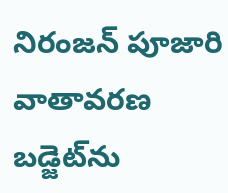నిరంజన్ పూజారి వాతావరణ బడ్జెట్‌ను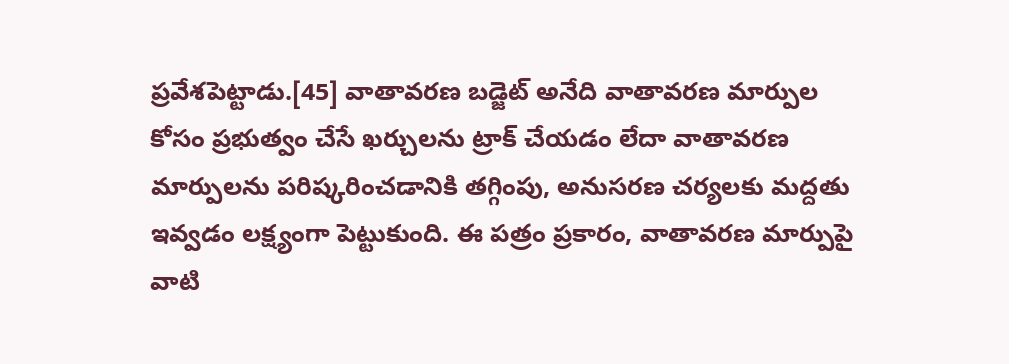ప్రవేశపెట్టాడు.[45] వాతావరణ బడ్జెట్ అనేది వాతావరణ మార్పుల కోసం ప్రభుత్వం చేసే ఖర్చులను ట్రాక్ చేయడం లేదా వాతావరణ మార్పులను పరిష్కరించడానికి తగ్గింపు, అనుసరణ చర్యలకు మద్దతు ఇవ్వడం లక్ష్యంగా పెట్టుకుంది. ఈ పత్రం ప్రకారం, వాతావరణ మార్పుపై వాటి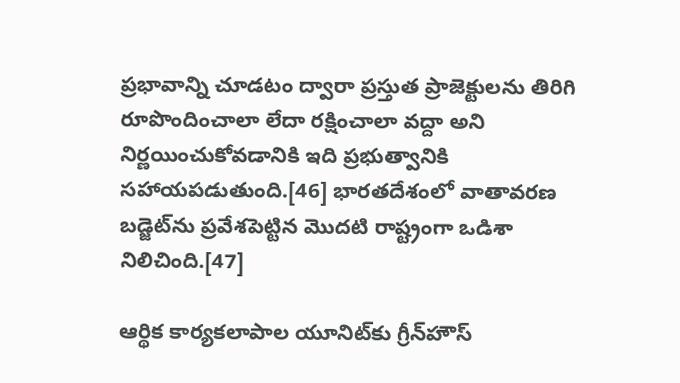ప్రభావాన్ని చూడటం ద్వారా ప్రస్తుత ప్రాజెక్టులను తిరిగి రూపొందించాలా లేదా రక్షించాలా వద్దా అని నిర్ణయించుకోవడానికి ఇది ప్రభుత్వానికి సహాయపడుతుంది.[46] భారతదేశంలో వాతావరణ బడ్జెట్‌ను ప్రవేశపెట్టిన మొదటి రాష్ట్రంగా ఒడిశా నిలిచింది.[47]

ఆర్థిక కార్యకలాపాల యూనిట్‌కు గ్రీన్‌హౌస్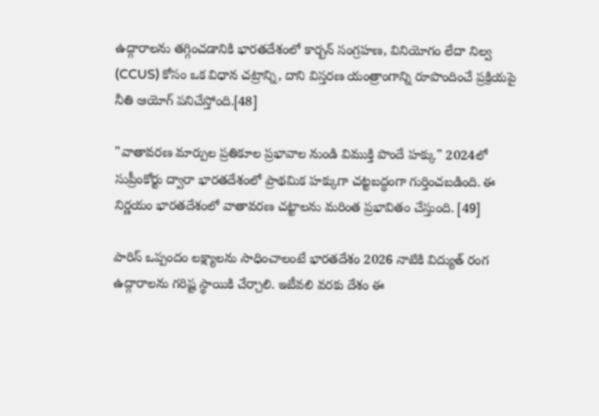ఉద్గారాలను తగ్గించడానికి భారతదేశంలో కార్బన్ సంగ్రహణ, వినియోగం లేదా నిల్వ (CCUS) కోసం ఒక విధాన చట్రాన్ని, దాని విస్తరణ యంత్రాంగాన్ని రూపొందించే ప్రక్రియపై నీతి ఆయోగ్ పనిచేస్తోంది.[48]

"వాతావరణ మార్పుల ప్రతికూల ప్రభావాల నుండి విముక్తి పొందే హక్కు" 2024లో సుప్రీంకోర్టు ద్వారా భారతదేశంలో ప్రాథమిక హక్కుగా చట్టబద్ధంగా గుర్తించబడింది. ఈ నిర్ణయం భారతదేశంలో వాతావరణ చట్టాలను మరింత ప్రభావితం చేస్తుంది. [49]

పారిస్ ఒప్పందం లక్ష్యాలను సాధించాలంటే భారతదేశం 2026 నాటికి విద్యుత్ రంగ ఉద్గారాలను గరిష్ట స్థాయికి చేర్చాలి. ఇటీవలి వరకు దేశం ఈ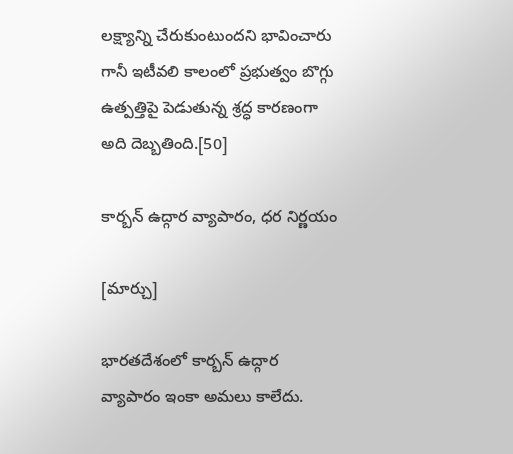లక్ష్యాన్ని చేరుకుంటుందని భావించారు గానీ ఇటీవలి కాలంలో ప్రభుత్వం బొగ్గు ఉత్పత్తిపై పెడుతున్న శ్రద్ధ కారణంగా అది దెబ్బతింది.[50]

కార్బన్ ఉద్గార వ్యాపారం, ధర నిర్ణయం

[మార్చు]

భారతదేశంలో కార్బన్ ఉద్గార వ్యాపారం ఇంకా అమలు కాలేదు.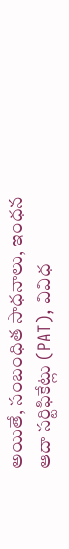అయితే, సంబంధిత సాధనాలు, ఇంధన ఆదా సర్టిఫికేట్లు (PAT), వివిధ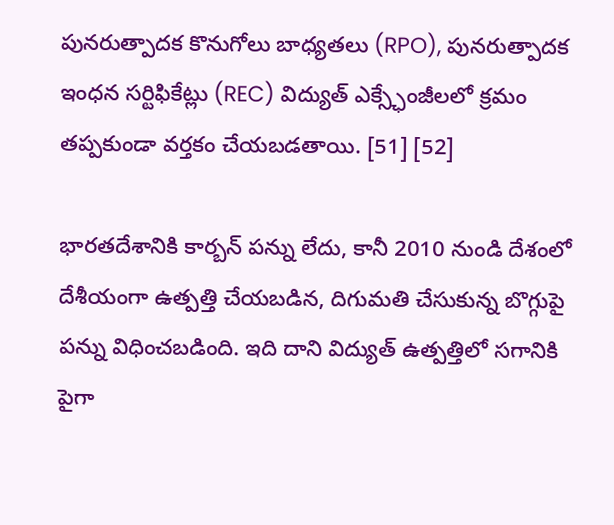పునరుత్పాదక కొనుగోలు బాధ్యతలు (RPO), పునరుత్పాదక ఇంధన సర్టిఫికేట్లు (REC) విద్యుత్ ఎక్స్ఛేంజీలలో క్రమం తప్పకుండా వర్తకం చేయబడతాయి. [51] [52]

భారతదేశానికి కార్బన్ పన్ను లేదు, కానీ 2010 నుండి దేశంలో దేశీయంగా ఉత్పత్తి చేయబడిన, దిగుమతి చేసుకున్న బొగ్గుపై పన్ను విధించబడింది. ఇది దాని విద్యుత్ ఉత్పత్తిలో సగానికి పైగా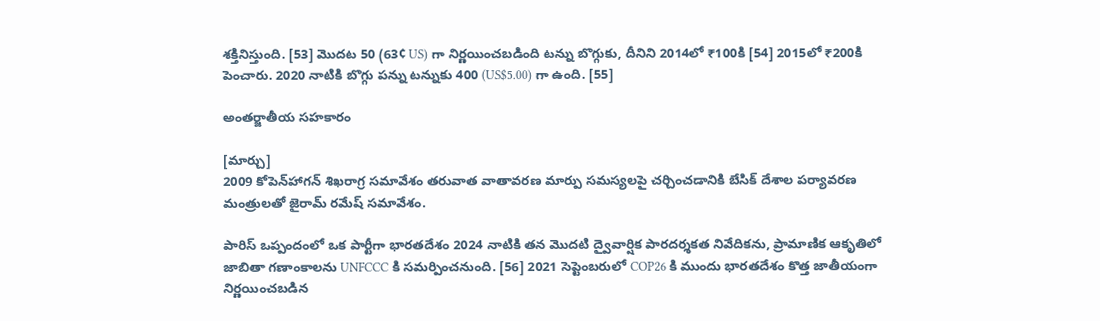శక్తినిస్తుంది. [53] మొదట 50 (63¢ US) గా నిర్ణయించబడింది టన్ను బొగ్గుకు, దీనిని 2014లో ₹100కి [54] 2015లో ₹200కి పెంచారు. 2020 నాటికి బొగ్గు పన్ను టన్నుకు 400 (US$5.00) గా ఉంది. [55]

అంతర్జాతీయ సహకారం

[మార్చు]
2009 కోపెన్‌హాగన్ శిఖరాగ్ర సమావేశం తరువాత వాతావరణ మార్పు సమస్యలపై చర్చించడానికి బేసిక్ దేశాల పర్యావరణ మంత్రులతో జైరామ్ రమేష్ సమావేశం.

పారిస్ ఒప్పందంలో ఒక పార్టీగా భారతదేశం 2024 నాటికి తన మొదటి ద్వైవార్షిక పారదర్శకత నివేదికను, ప్రామాణిక ఆకృతిలో జాబితా గణాంకాలను UNFCCC కి సమర్పించనుంది. [56] 2021 సెప్టెంబరులో COP26 కి ముందు భారతదేశం కొత్త జాతీయంగా నిర్ణయించబడిన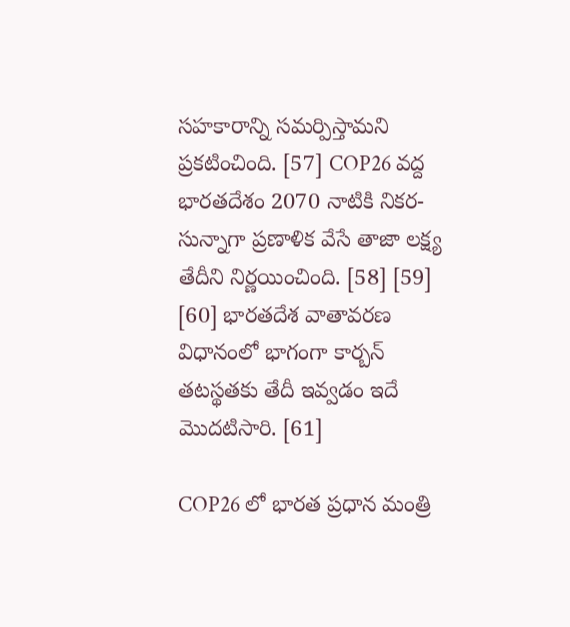సహకారాన్ని సమర్పిస్తామని ప్రకటించింది. [57] COP26 వద్ద భారతదేశం 2070 నాటికి నికర-సున్నాగా ప్రణాళిక వేసే తాజా లక్ష్య తేదీని నిర్ణయించింది. [58] [59] [60] భారతదేశ వాతావరణ విధానంలో భాగంగా కార్బన్ తటస్థతకు తేదీ ఇవ్వడం ఇదే మొదటిసారి. [61]

COP26 లో భారత ప్రధాన మంత్రి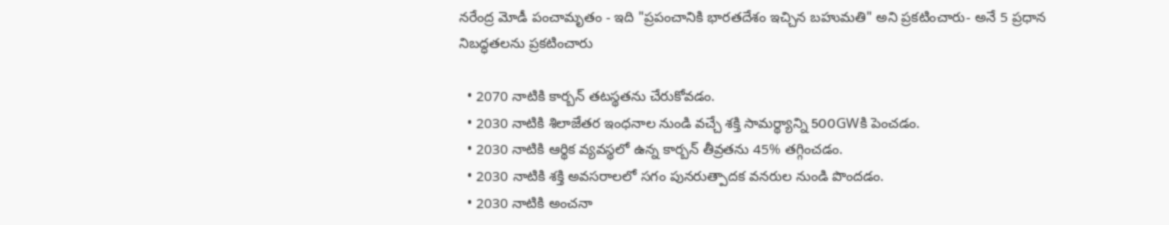నరేంద్ర మోడీ పంచామృతం - ఇది "ప్రపంచానికి భారతదేశం ఇచ్చిన బహుమతి" అని ప్రకటించారు- అనే 5 ప్రధాన నిబద్ధతలను ప్రకటించారు

  • 2070 నాటికి కార్బన్ తటస్థతను చేరుకోవడం.
  • 2030 నాటికి శిలాజేతర ఇంధనాల నుండి వచ్చే శక్తి సామర్థ్యాన్ని 500GWకి పెంచడం.
  • 2030 నాటికి ఆర్థిక వ్యవస్థలో ఉన్న కార్బన్ తీవ్రతను 45% తగ్గించడం.
  • 2030 నాటికి శక్తి అవసరాలలో సగం పునరుత్పాదక వనరుల నుండి పొందడం.
  • 2030 నాటికి అంచనా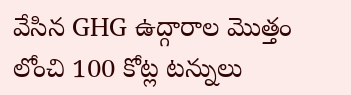వేసిన GHG ఉద్గారాల మొత్తం లోంచి 100 కోట్ల టన్నులు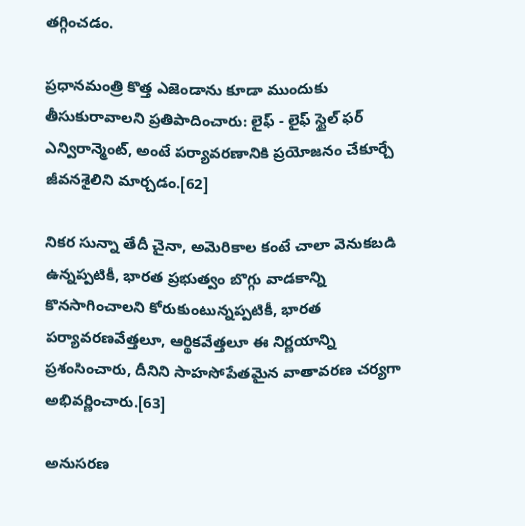తగ్గించడం.

ప్రధానమంత్రి కొత్త ఎజెండాను కూడా ముందుకు తీసుకురావాలని ప్రతిపాదించారు: లైఫ్ - లైఫ్ స్టైల్ ఫర్ ఎన్విరాన్మెంట్, అంటే పర్యావరణానికి ప్రయోజనం చేకూర్చే జీవనశైలిని మార్చడం.[62]

నికర సున్నా తేదీ చైనా, అమెరికాల కంటే చాలా వెనుకబడి ఉన్నప్పటికీ, భారత ప్రభుత్వం బొగ్గు వాడకాన్ని కొనసాగించాలని కోరుకుంటున్నప్పటికీ, భారత పర్యావరణవేత్తలూ, ఆర్థికవేత్తలూ ఈ నిర్ణయాన్ని ప్రశంసించారు, దీనిని సాహసోపేతమైన వాతావరణ చర్యగా అభివర్ణించారు.[63]

అనుసరణ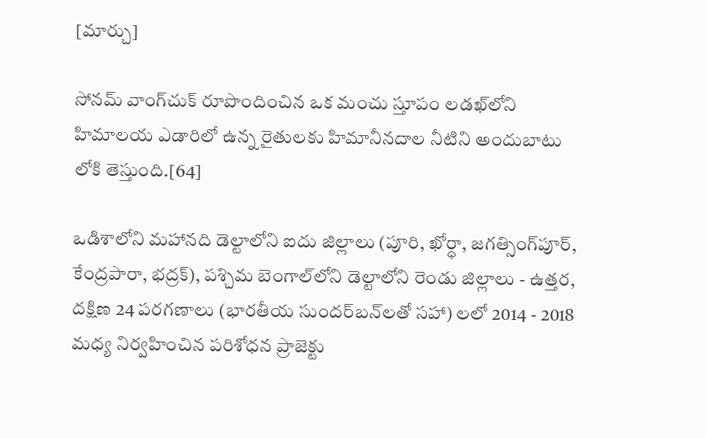[మార్చు]

సోనమ్ వాంగ్‌చుక్ రూపొందించిన ఒక మంచు స్తూపం లడఖ్‌లోని హిమాలయ ఎడారిలో ఉన్న రైతులకు హిమానీనదాల నీటిని అందుబాటు లోకి తెస్తుంది.[64]

ఒడిశాలోని మహానది డెల్టాలోని ఐదు జిల్లాలు (పూరి, ఖోర్ధా, జగత్సింగ్‌పూర్, కేంద్రపారా, భద్రక్), పశ్చిమ బెంగాల్‌లోని డెల్టాలోని రెండు జిల్లాలు - ఉత్తర, దక్షిణ 24 పరగణాలు (భారతీయ సుందర్‌బన్‌లతో సహా) లలో 2014 - 2018 మధ్య నిర్వహించిన పరిశోధన ప్రాజెక్టు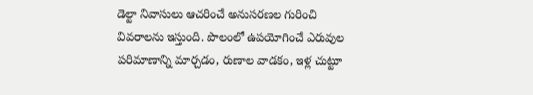డెల్టా నివాసులు ఆచరించే అనుసరణల గురించి వివరాలను ఇస్తుంది. పొలంలో ఉపయోగించే ఎరువుల పరిమాణాన్ని మార్చడం, రుణాల వాడకం, ఇళ్ల చుట్టూ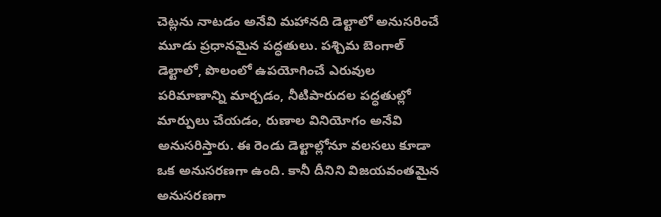చెట్లను నాటడం అనేవి మహానది డెల్టాలో అనుసరించే మూడు ప్రధానమైన పద్ధతులు. పశ్చిమ బెంగాల్ డెల్టాలో, పొలంలో ఉపయోగించే ఎరువుల పరిమాణాన్ని మార్చడం, నీటిపారుదల పద్ధతుల్లో మార్పులు చేయడం, రుణాల వినియోగం అనేవి అనుసరిస్తారు. ఈ రెండు డెల్టాల్లోనూ వలసలు కూడా ఒక అనుసరణగా ఉంది. కానీ దీనిని విజయవంతమైన అనుసరణగా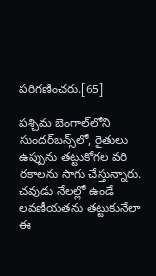పరిగణించరు.[65]

పశ్చిమ బెంగాల్‌లోని సుందర్‌బన్స్‌లో, రైతులు ఉప్పును తట్టుకోగల వరి రకాలను సాగు చేస్తున్నారు. చవుడు నేలల్లో ఉండే లవణీయతను తట్టుకునేలా ఈ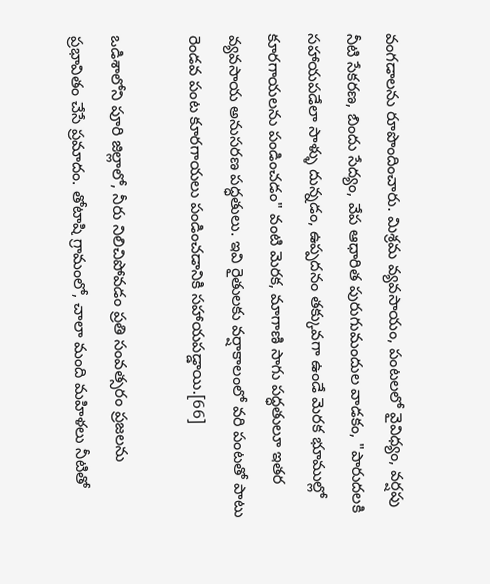వంగడాలను రూపొందించారు. మిశ్రమ వ్యవసాయం, పంటలలో వైవిధ్యం, వర్షపు నీటి సేకరణ, బిందు సేద్యం, వేప ఆధారిత పురుగుమందుల వాడకం, "పారుదలకి సహాయపడేలా సాళ్ళు దున్నడం, ఉప్పదనం తక్కువగా ఉండే మెరక భూముల్లో కూరగాయలను పండించడం" వంటి మెరక, మాగాణి సాగు పద్ధతులూ ఇతర వ్యవసాయ అనుసరణ పద్ధతులు. ఇవి రైతులకు వర్షాకాలంలో వరి పంటతో పాటు రెండవ పంట కూరగాయలు పండించడానికి సహాయపడ్డాయి.[66]

ఒడిశాలోని పూరి జిల్లాలో, నీరు నిలిచిపోవడం ప్రతి సంవత్సరం ప్రజలను ప్రభావితం చేసే ప్రమాదం. తోటాషి గ్రామంలో, చాలా మంది మహిళలు నీటితో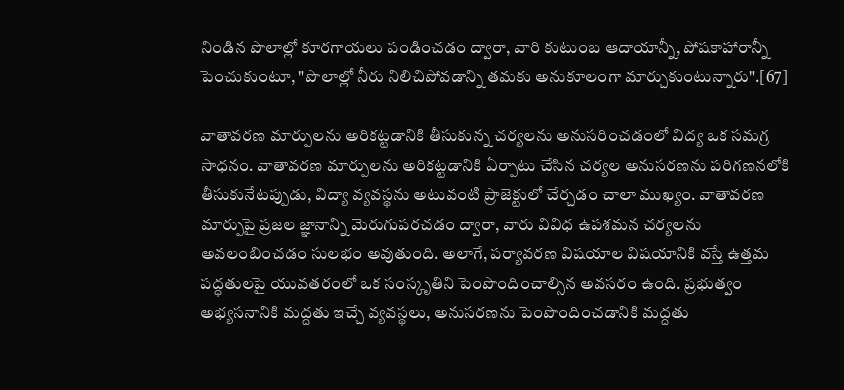నిండిన పొలాల్లో కూరగాయలు పండించడం ద్వారా, వారి కుటుంబ ఆదాయాన్నీ, పోషకాహారాన్నీ పెంచుకుంటూ, "పొలాల్లో నీరు నిలిచిపోవడాన్ని తమకు అనుకూలంగా మార్చుకుంటున్నారు".[67]

వాతావరణ మార్పులను అరికట్టడానికి తీసుకున్న చర్యలను అనుసరించడంలో విద్య ఒక సమగ్ర సాధనం. వాతావరణ మార్పులను అరికట్టడానికి ఏర్పాటు చేసిన చర్యల అనుసరణను పరిగణనలోకి తీసుకునేటప్పుడు, విద్యా వ్యవస్థను అటువంటి ప్రాజెక్టులో చేర్చడం చాలా ముఖ్యం. వాతావరణ మార్పుపై ప్రజల జ్ఞానాన్ని మెరుగుపరచడం ద్వారా, వారు వివిధ ఉపశమన చర్యలను అవలంబించడం సులభం అవుతుంది. అలాగే, పర్యావరణ విషయాల విషయానికి వస్తే ఉత్తమ పద్ధతులపై యువతరంలో ఒక సంస్కృతిని పెంపొందించాల్సిన అవసరం ఉంది. ప్రభుత్వం అభ్యసనానికి మద్దతు ఇచ్చే వ్యవస్థలు, అనుసరణను పెంపొందించడానికి మద్దతు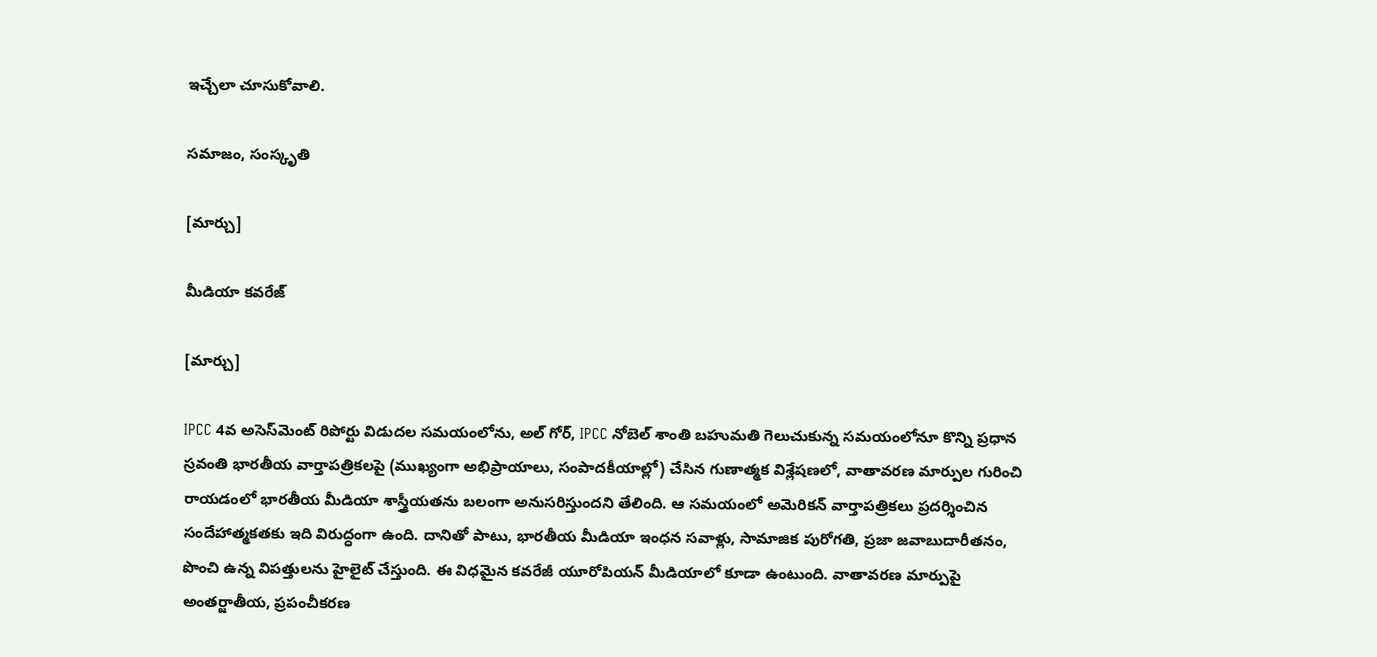ఇచ్చేలా చూసుకోవాలి.

సమాజం, సంస్కృతి

[మార్చు]

మీడియా కవరేజ్

[మార్చు]

IPCC 4వ అసెస్‌మెంట్ రిపోర్టు విడుదల సమయంలోను, అల్ గోర్, IPCC నోబెల్ శాంతి బహుమతి గెలుచుకున్న సమయంలోనూ కొన్ని ప్రధాన స్రవంతి భారతీయ వార్తాపత్రికలపై (ముఖ్యంగా అభిప్రాయాలు, సంపాదకీయాల్లో) చేసిన గుణాత్మక విశ్లేషణలో, వాతావరణ మార్పుల గురించి రాయడంలో భారతీయ మీడియా శాస్త్రీయతను బలంగా అనుసరిస్తుందని తేలింది. ఆ సమయంలో అమెరికన్ వార్తాపత్రికలు ప్రదర్శించిన సందేహాత్మకతకు ఇది విరుద్ధంగా ఉంది. దానితో పాటు, భారతీయ మీడియా ఇంధన సవాళ్లు, సామాజిక పురోగతి, ప్రజా జవాబుదారీతనం, పొంచి ఉన్న విపత్తులను హైలైట్ చేస్తుంది. ఈ విధమైన కవరేజీ యూరోపియన్ మీడియాలో కూడా ఉంటుంది. వాతావరణ మార్పుపై అంతర్జాతీయ, ప్రపంచీకరణ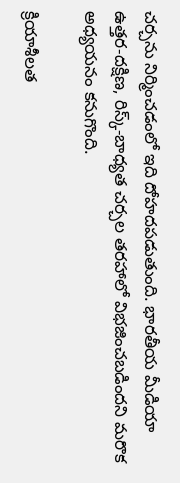చర్చను నిర్మించడంలో ఇది దోహదపడుతుంది. భారతీయ మీడియా ఉత్తర-దక్షిణ, రిస్క్-బాధ్యత చర్చల తరహాలో విభజించబడిందని మరొక అధ్యయనం కనుగొంది.

క్రియాశీలత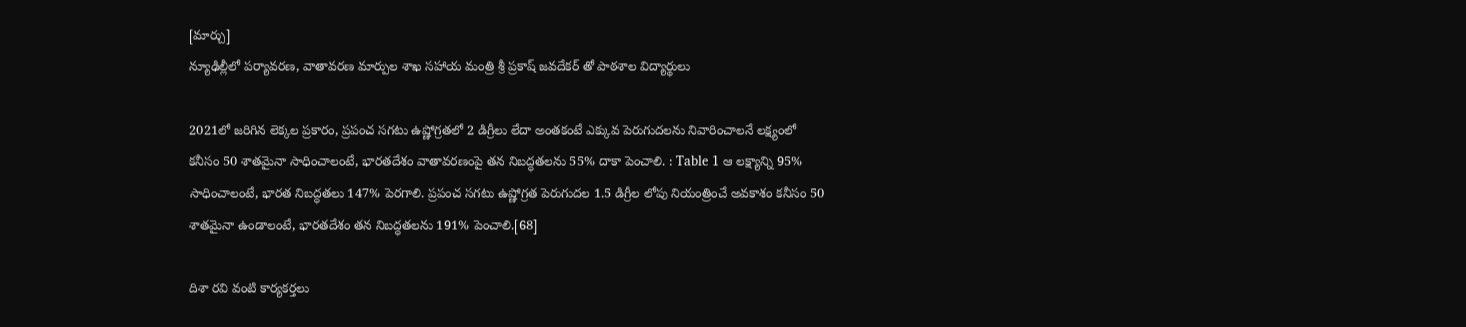[మార్చు]
న్యూఢిల్లీలో పర్యావరణ, వాతావరణ మార్పుల శాఖ సహాయ మంత్రి శ్రీ ప్రకాష్ జవదేకర్ తో పాఠశాల విద్యార్థులు

2021లో జరిగిన లెక్కల ప్రకారం, ప్రపంచ సగటు ఉష్ణోగ్రతలో 2 డిగ్రీలు లేదా అంతకంటే ఎక్కువ పెరుగుదలను నివారించాలనే లక్ష్యంలో కనీసం 50 శాతమైనా సాధించాలంటే, భారతదేశం వాతావరణంపై తన నిబద్ధతలను 55% దాకా పెంచాలి. : Table 1 ఆ లక్ష్యాన్ని 95% సాధించాలంటే, భారత నిబద్ధతలు 147% పెరగాలి. ప్రపంచ సగటు ఉష్ణోగ్రత పెరుగుదల 1.5 డిగ్రీల లోపు నియంత్రించే అవకాశం కనీసం 50 శాతమైనా ఉండాలంటే, భారతదేశం తన నిబద్ధతలను 191% పెంచాలి.[68]

దిశా రవి వంటి కార్యకర్తలు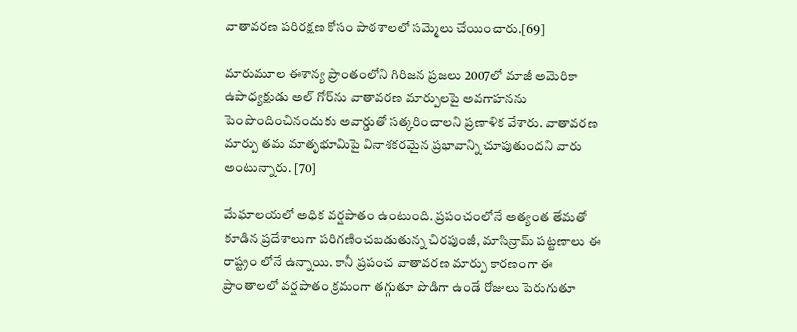వాతావరణ పరిరక్షణ కోసం పాఠశాలలో సమ్మెలు చేయించారు.[69]

మారుమూల ఈశాన్య ప్రాంతంలోని గిరిజన ప్రజలు 2007లో మాజీ అమెరికా ఉపాధ్యక్షుడు అల్ గోర్‌ను వాతావరణ మార్పులపై అవగాహనను పెంపొందించినందుకు అవార్డుతో సత్కరించాలని ప్రణాళిక వేశారు. వాతావరణ మార్పు తమ మాతృభూమిపై వినాశకరమైన ప్రభావాన్ని చూపుతుందని వారు అంటున్నారు. [70]

మేఘాలయలో అధిక వర్షపాతం ఉంటుంది. ప్రపంచంలోనే అత్యంత తేమతో కూడిన ప్రదేశాలుగా పరిగణించబడుతున్న చిరపుంజీ, మాసిన్రామ్ పట్టణాలు ఈ రాష్ట్రం లోనే ఉన్నాయి. కానీ ప్రపంచ వాతావరణ మార్పు కారణంగా ఈ ప్రాంతాలలో వర్షపాతం క్రమంగా తగ్గుతూ పొడిగా ఉండే రోజులు పెరుగుతూ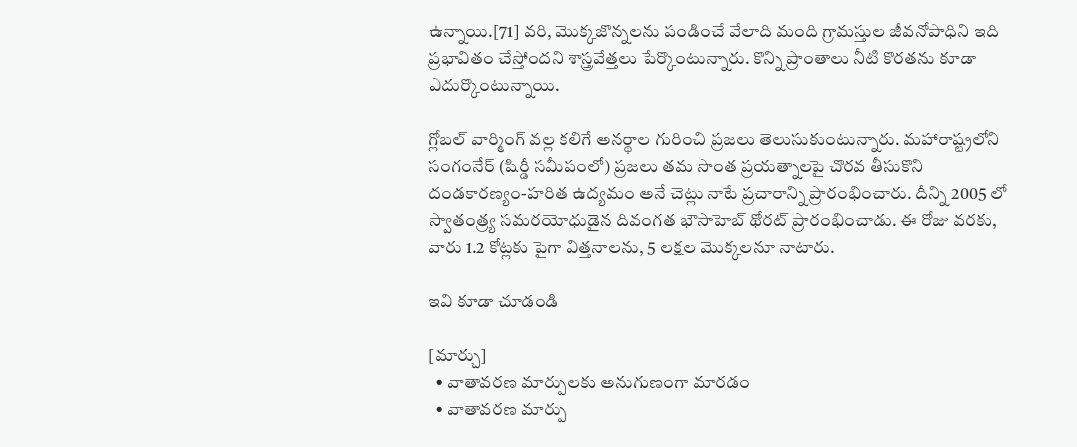ఉన్నాయి.[71] వరి, మొక్కజొన్నలను పండించే వేలాది మంది గ్రామస్తుల జీవనోపాధిని ఇది ప్రభావితం చేస్తోందని శాస్త్రవేత్తలు పేర్కొంటున్నారు. కొన్ని ప్రాంతాలు నీటి కొరతను కూడా ఎదుర్కొంటున్నాయి.

గ్లోబల్ వార్మింగ్ వల్ల కలిగే అనర్థాల గురించి ప్రజలు తెలుసుకుంటున్నారు. మహారాష్ట్రలోని సంగంనేర్ (షిర్డీ సమీపంలో) ప్రజలు తమ సొంత ప్రయత్నాలపై చొరవ తీసుకొని దండకారణ్యం-హరిత ఉద్యమం అనే చెట్లు నాటే ప్రచారాన్ని ప్రారంభించారు. దీన్ని 2005 లో స్వాతంత్ర్య సమరయోధుడైన దివంగత భౌసాహెబ్ థోరట్ ప్రారంభించాడు. ఈ రోజు వరకు, వారు 1.2 కోట్లకు పైగా విత్తనాలను, 5 లక్షల మొక్కలనూ నాటారు.

ఇవి కూడా చూడండి

[మార్చు]
  • వాతావరణ మార్పులకు అనుగుణంగా మారడం
  • వాతావరణ మార్పు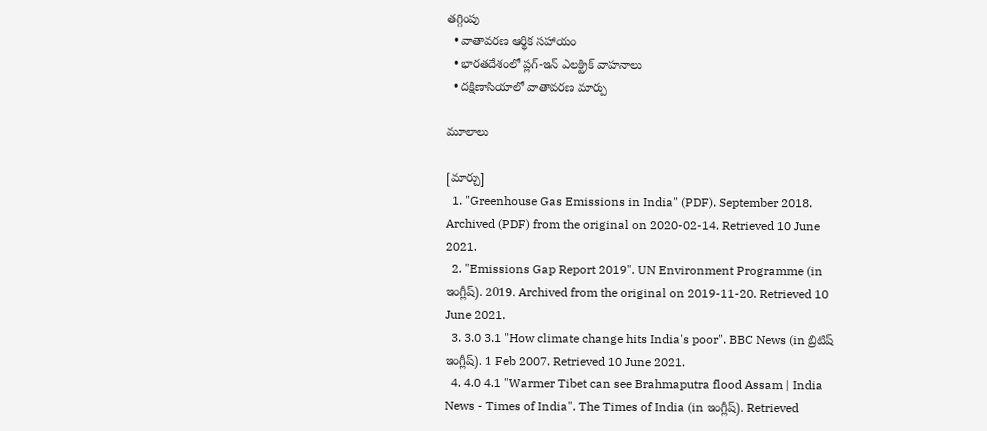తగ్గింపు
  • వాతావరణ ఆర్థిక సహాయం
  • భారతదేశంలో ప్లగ్-ఇన్ ఎలక్ట్రిక్ వాహనాలు
  • దక్షిణాసియాలో వాతావరణ మార్పు

మూలాలు

[మార్చు]
  1. "Greenhouse Gas Emissions in India" (PDF). September 2018. Archived (PDF) from the original on 2020-02-14. Retrieved 10 June 2021.
  2. "Emissions Gap Report 2019". UN Environment Programme (in ఇంగ్లీష్). 2019. Archived from the original on 2019-11-20. Retrieved 10 June 2021.
  3. 3.0 3.1 "How climate change hits India's poor". BBC News (in బ్రిటిష్ ఇంగ్లీష్). 1 Feb 2007. Retrieved 10 June 2021.
  4. 4.0 4.1 "Warmer Tibet can see Brahmaputra flood Assam | India News - Times of India". The Times of India (in ఇంగ్లీష్). Retrieved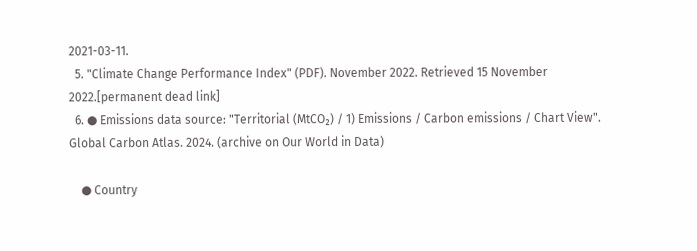2021-03-11.
  5. "Climate Change Performance Index" (PDF). November 2022. Retrieved 15 November 2022.[permanent dead link]
  6. ● Emissions data source: "Territorial (MtCO₂) / 1) Emissions / Carbon emissions / Chart View". Global Carbon Atlas. 2024. (archive on Our World in Data)

    ● Country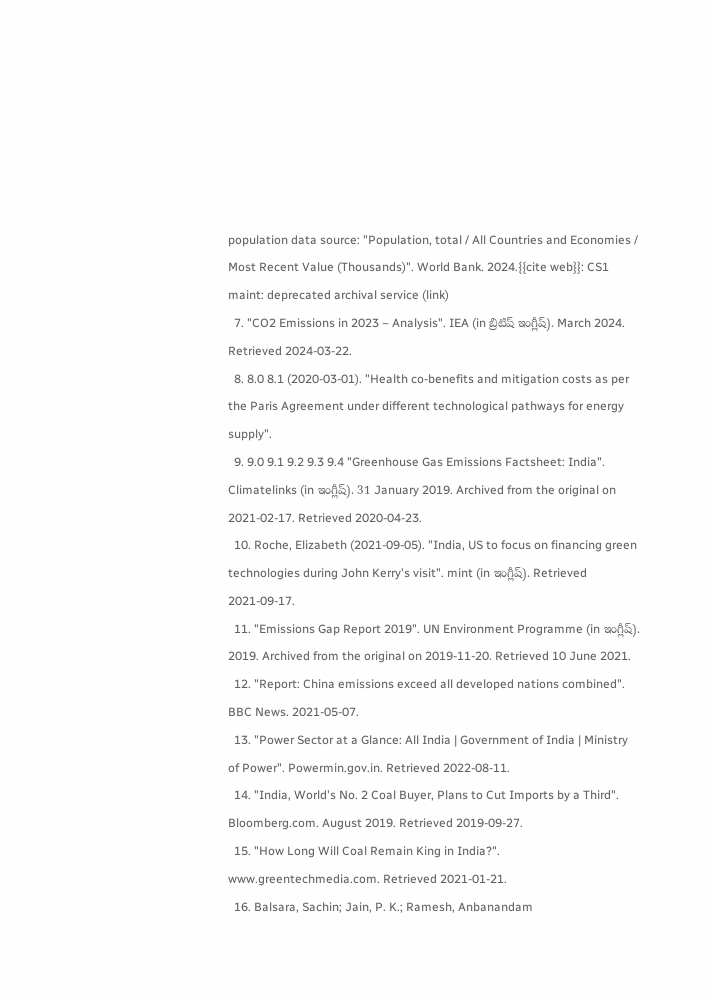population data source: "Population, total / All Countries and Economies / Most Recent Value (Thousands)". World Bank. 2024.{{cite web}}: CS1 maint: deprecated archival service (link)
  7. "CO2 Emissions in 2023 – Analysis". IEA (in బ్రిటిష్ ఇంగ్లీష్). March 2024. Retrieved 2024-03-22.
  8. 8.0 8.1 (2020-03-01). "Health co-benefits and mitigation costs as per the Paris Agreement under different technological pathways for energy supply".
  9. 9.0 9.1 9.2 9.3 9.4 "Greenhouse Gas Emissions Factsheet: India". Climatelinks (in ఇంగ్లీష్). 31 January 2019. Archived from the original on 2021-02-17. Retrieved 2020-04-23.
  10. Roche, Elizabeth (2021-09-05). "India, US to focus on financing green technologies during John Kerry's visit". mint (in ఇంగ్లీష్). Retrieved 2021-09-17.
  11. "Emissions Gap Report 2019". UN Environment Programme (in ఇంగ్లీష్). 2019. Archived from the original on 2019-11-20. Retrieved 10 June 2021.
  12. "Report: China emissions exceed all developed nations combined". BBC News. 2021-05-07.
  13. "Power Sector at a Glance: All India | Government of India | Ministry of Power". Powermin.gov.in. Retrieved 2022-08-11.
  14. "India, World's No. 2 Coal Buyer, Plans to Cut Imports by a Third". Bloomberg.com. August 2019. Retrieved 2019-09-27.
  15. "How Long Will Coal Remain King in India?". www.greentechmedia.com. Retrieved 2021-01-21.
  16. Balsara, Sachin; Jain, P. K.; Ramesh, Anbanandam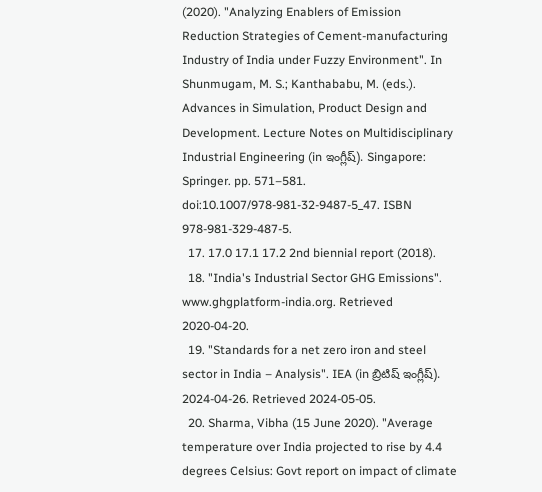(2020). "Analyzing Enablers of Emission Reduction Strategies of Cement-manufacturing Industry of India under Fuzzy Environment". In Shunmugam, M. S.; Kanthababu, M. (eds.). Advances in Simulation, Product Design and Development. Lecture Notes on Multidisciplinary Industrial Engineering (in ఇంగ్లీష్). Singapore: Springer. pp. 571–581. doi:10.1007/978-981-32-9487-5_47. ISBN 978-981-329-487-5.
  17. 17.0 17.1 17.2 2nd biennial report (2018).
  18. "India's Industrial Sector GHG Emissions". www.ghgplatform-india.org. Retrieved 2020-04-20.
  19. "Standards for a net zero iron and steel sector in India – Analysis". IEA (in బ్రిటిష్ ఇంగ్లీష్). 2024-04-26. Retrieved 2024-05-05.
  20. Sharma, Vibha (15 June 2020). "Average temperature over India projected to rise by 4.4 degrees Celsius: Govt report on impact of climate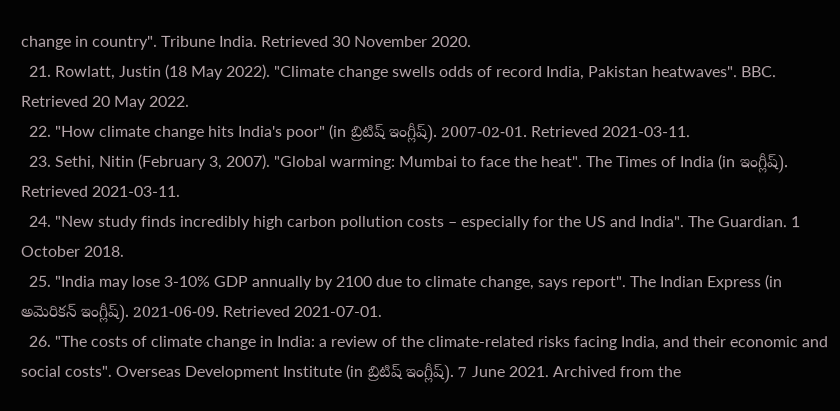change in country". Tribune India. Retrieved 30 November 2020.
  21. Rowlatt, Justin (18 May 2022). "Climate change swells odds of record India, Pakistan heatwaves". BBC. Retrieved 20 May 2022.
  22. "How climate change hits India's poor" (in బ్రిటిష్ ఇంగ్లీష్). 2007-02-01. Retrieved 2021-03-11.
  23. Sethi, Nitin (February 3, 2007). "Global warming: Mumbai to face the heat". The Times of India (in ఇంగ్లీష్). Retrieved 2021-03-11.
  24. "New study finds incredibly high carbon pollution costs – especially for the US and India". The Guardian. 1 October 2018.
  25. "India may lose 3-10% GDP annually by 2100 due to climate change, says report". The Indian Express (in అమెరికన్ ఇంగ్లీష్). 2021-06-09. Retrieved 2021-07-01.
  26. "The costs of climate change in India: a review of the climate-related risks facing India, and their economic and social costs". Overseas Development Institute (in బ్రిటిష్ ఇంగ్లీష్). 7 June 2021. Archived from the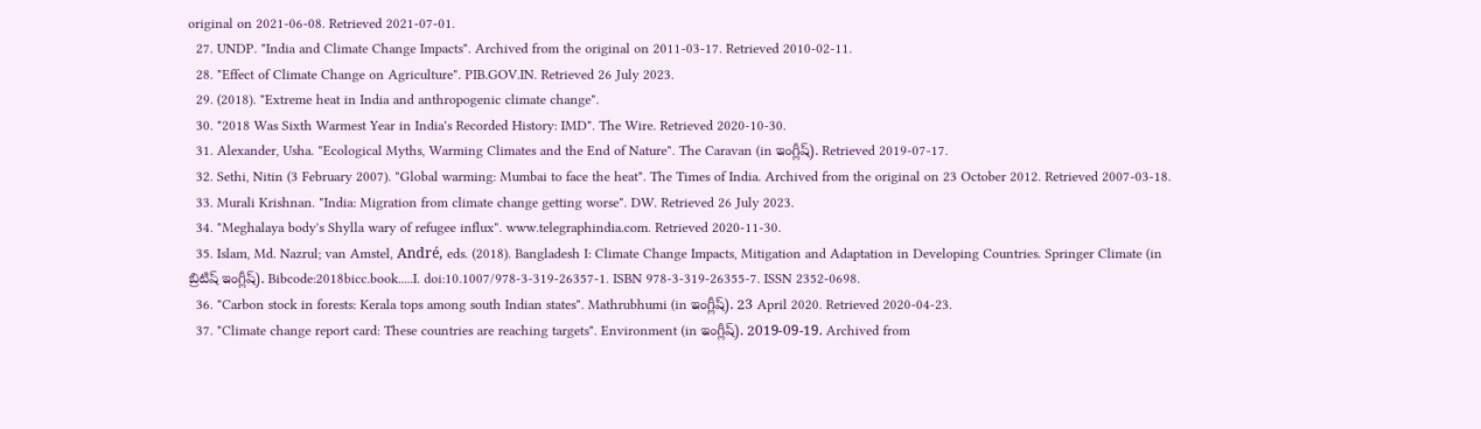original on 2021-06-08. Retrieved 2021-07-01.
  27. UNDP. "India and Climate Change Impacts". Archived from the original on 2011-03-17. Retrieved 2010-02-11.
  28. "Effect of Climate Change on Agriculture". PIB.GOV.IN. Retrieved 26 July 2023.
  29. (2018). "Extreme heat in India and anthropogenic climate change".
  30. "2018 Was Sixth Warmest Year in India's Recorded History: IMD". The Wire. Retrieved 2020-10-30.
  31. Alexander, Usha. "Ecological Myths, Warming Climates and the End of Nature". The Caravan (in ఇంగ్లీష్). Retrieved 2019-07-17.
  32. Sethi, Nitin (3 February 2007). "Global warming: Mumbai to face the heat". The Times of India. Archived from the original on 23 October 2012. Retrieved 2007-03-18.
  33. Murali Krishnan. "India: Migration from climate change getting worse". DW. Retrieved 26 July 2023.
  34. "Meghalaya body's Shylla wary of refugee influx". www.telegraphindia.com. Retrieved 2020-11-30.
  35. Islam, Md. Nazrul; van Amstel, André, eds. (2018). Bangladesh I: Climate Change Impacts, Mitigation and Adaptation in Developing Countries. Springer Climate (in బ్రిటిష్ ఇంగ్లీష్). Bibcode:2018bicc.book.....I. doi:10.1007/978-3-319-26357-1. ISBN 978-3-319-26355-7. ISSN 2352-0698.
  36. "Carbon stock in forests: Kerala tops among south Indian states". Mathrubhumi (in ఇంగ్లీష్). 23 April 2020. Retrieved 2020-04-23.
  37. "Climate change report card: These countries are reaching targets". Environment (in ఇంగ్లీష్). 2019-09-19. Archived from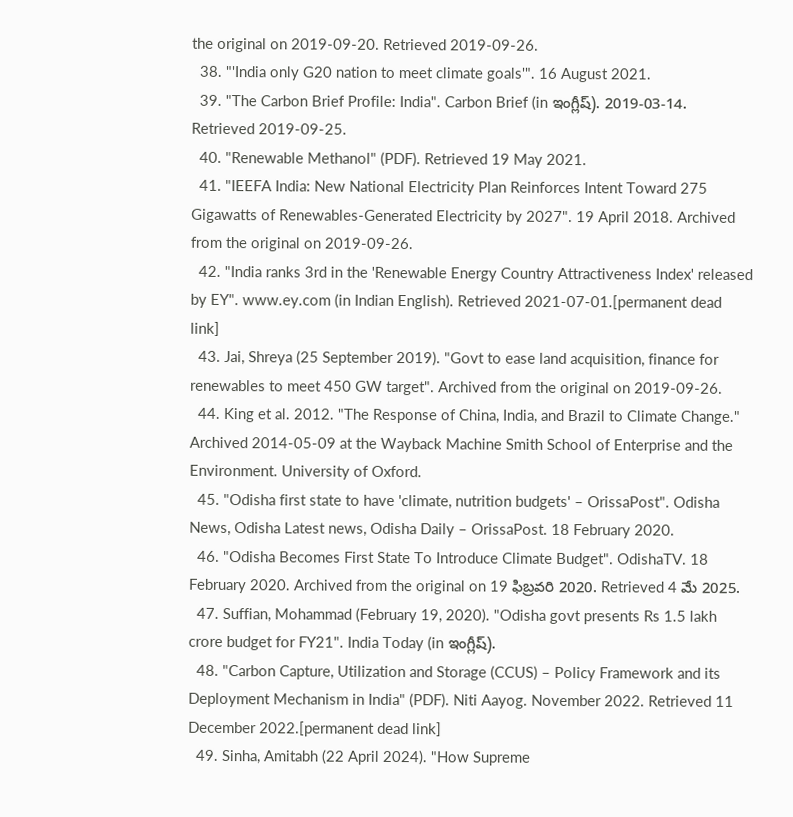the original on 2019-09-20. Retrieved 2019-09-26.
  38. "'India only G20 nation to meet climate goals'". 16 August 2021.
  39. "The Carbon Brief Profile: India". Carbon Brief (in ఇంగ్లీష్). 2019-03-14. Retrieved 2019-09-25.
  40. "Renewable Methanol" (PDF). Retrieved 19 May 2021.
  41. "IEEFA India: New National Electricity Plan Reinforces Intent Toward 275 Gigawatts of Renewables-Generated Electricity by 2027". 19 April 2018. Archived from the original on 2019-09-26.
  42. "India ranks 3rd in the 'Renewable Energy Country Attractiveness Index' released by EY". www.ey.com (in Indian English). Retrieved 2021-07-01.[permanent dead link]
  43. Jai, Shreya (25 September 2019). "Govt to ease land acquisition, finance for renewables to meet 450 GW target". Archived from the original on 2019-09-26.
  44. King et al. 2012. "The Response of China, India, and Brazil to Climate Change." Archived 2014-05-09 at the Wayback Machine Smith School of Enterprise and the Environment. University of Oxford.
  45. "Odisha first state to have 'climate, nutrition budgets' – OrissaPost". Odisha News, Odisha Latest news, Odisha Daily – OrissaPost. 18 February 2020.
  46. "Odisha Becomes First State To Introduce Climate Budget". OdishaTV. 18 February 2020. Archived from the original on 19 ఫిబ్రవరి 2020. Retrieved 4 మే 2025.
  47. Suffian, Mohammad (February 19, 2020). "Odisha govt presents Rs 1.5 lakh crore budget for FY21". India Today (in ఇంగ్లీష్).
  48. "Carbon Capture, Utilization and Storage (CCUS) – Policy Framework and its Deployment Mechanism in India" (PDF). Niti Aayog. November 2022. Retrieved 11 December 2022.[permanent dead link]
  49. Sinha, Amitabh (22 April 2024). "How Supreme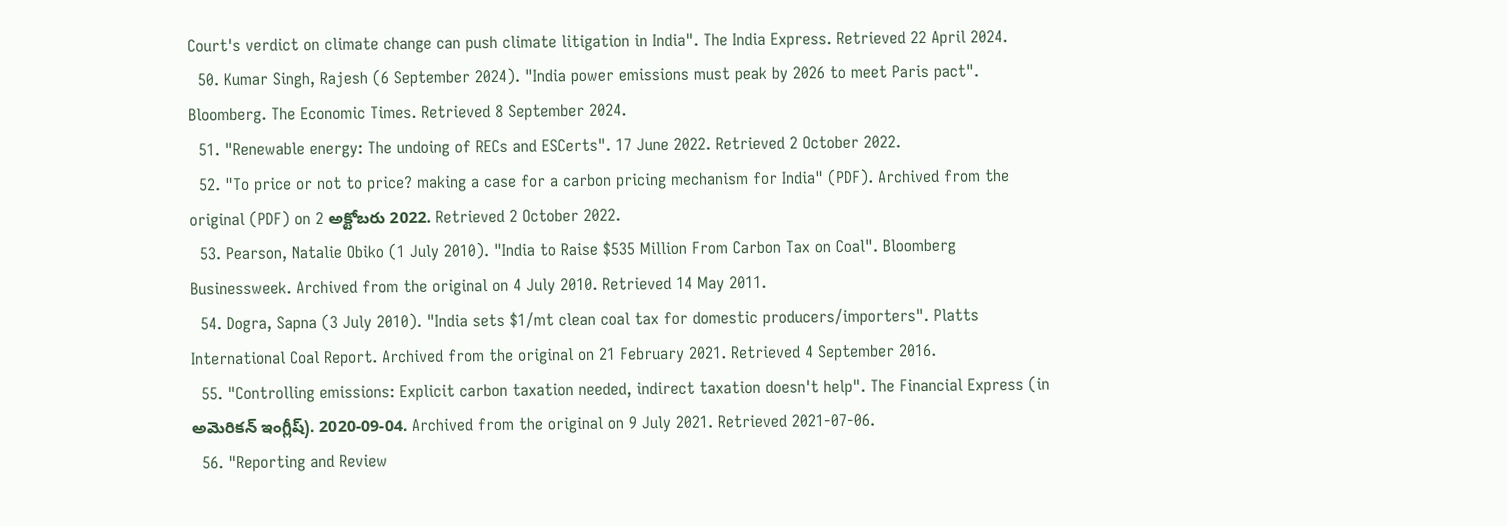Court's verdict on climate change can push climate litigation in India". The India Express. Retrieved 22 April 2024.
  50. Kumar Singh, Rajesh (6 September 2024). "India power emissions must peak by 2026 to meet Paris pact". Bloomberg. The Economic Times. Retrieved 8 September 2024.
  51. "Renewable energy: The undoing of RECs and ESCerts". 17 June 2022. Retrieved 2 October 2022.
  52. "To price or not to price? making a case for a carbon pricing mechanism for India" (PDF). Archived from the original (PDF) on 2 అక్టోబరు 2022. Retrieved 2 October 2022.
  53. Pearson, Natalie Obiko (1 July 2010). "India to Raise $535 Million From Carbon Tax on Coal". Bloomberg Businessweek. Archived from the original on 4 July 2010. Retrieved 14 May 2011.
  54. Dogra, Sapna (3 July 2010). "India sets $1/mt clean coal tax for domestic producers/importers". Platts International Coal Report. Archived from the original on 21 February 2021. Retrieved 4 September 2016.
  55. "Controlling emissions: Explicit carbon taxation needed, indirect taxation doesn't help". The Financial Express (in అమెరికన్ ఇంగ్లీష్). 2020-09-04. Archived from the original on 9 July 2021. Retrieved 2021-07-06.
  56. "Reporting and Review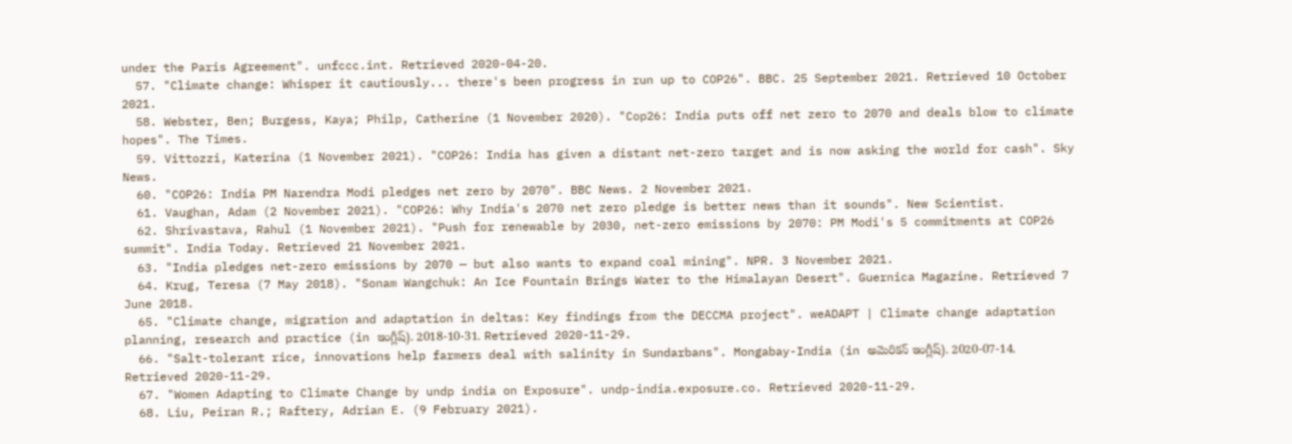under the Paris Agreement". unfccc.int. Retrieved 2020-04-20.
  57. "Climate change: Whisper it cautiously... there's been progress in run up to COP26". BBC. 25 September 2021. Retrieved 10 October 2021.
  58. Webster, Ben; Burgess, Kaya; Philp, Catherine (1 November 2020). "Cop26: India puts off net zero to 2070 and deals blow to climate hopes". The Times.
  59. Vittozzi, Katerina (1 November 2021). "COP26: India has given a distant net-zero target and is now asking the world for cash". Sky News.
  60. "COP26: India PM Narendra Modi pledges net zero by 2070". BBC News. 2 November 2021.
  61. Vaughan, Adam (2 November 2021). "COP26: Why India's 2070 net zero pledge is better news than it sounds". New Scientist.
  62. Shrivastava, Rahul (1 November 2021). "Push for renewable by 2030, net-zero emissions by 2070: PM Modi's 5 commitments at COP26 summit". India Today. Retrieved 21 November 2021.
  63. "India pledges net-zero emissions by 2070 — but also wants to expand coal mining". NPR. 3 November 2021.
  64. Krug, Teresa (7 May 2018). "Sonam Wangchuk: An Ice Fountain Brings Water to the Himalayan Desert". Guernica Magazine. Retrieved 7 June 2018.
  65. "Climate change, migration and adaptation in deltas: Key findings from the DECCMA project". weADAPT | Climate change adaptation planning, research and practice (in ఇంగ్లీష్). 2018-10-31. Retrieved 2020-11-29.
  66. "Salt-tolerant rice, innovations help farmers deal with salinity in Sundarbans". Mongabay-India (in అమెరికన్ ఇంగ్లీష్). 2020-07-14. Retrieved 2020-11-29.
  67. "Women Adapting to Climate Change by undp india on Exposure". undp-india.exposure.co. Retrieved 2020-11-29.
  68. Liu, Peiran R.; Raftery, Adrian E. (9 February 2021).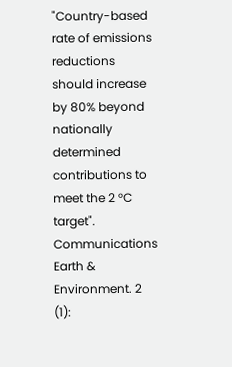"Country-based rate of emissions reductions should increase by 80% beyond nationally determined contributions to meet the 2 °C target". Communications Earth & Environment. 2 (1):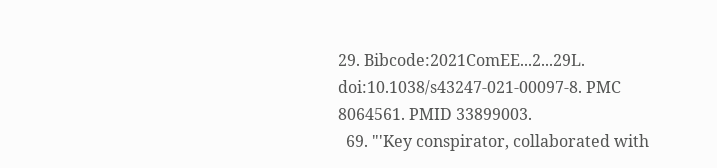29. Bibcode:2021ComEE...2...29L. doi:10.1038/s43247-021-00097-8. PMC 8064561. PMID 33899003.
  69. "'Key conspirator, collaborated with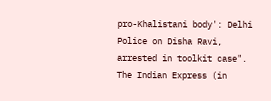pro-Khalistani body': Delhi Police on Disha Ravi, arrested in toolkit case". The Indian Express (in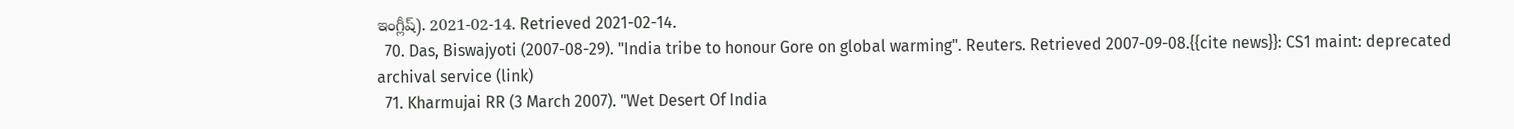ఇంగ్లీష్). 2021-02-14. Retrieved 2021-02-14.
  70. Das, Biswajyoti (2007-08-29). "India tribe to honour Gore on global warming". Reuters. Retrieved 2007-09-08.{{cite news}}: CS1 maint: deprecated archival service (link)
  71. Kharmujai RR (3 March 2007). "Wet Desert Of India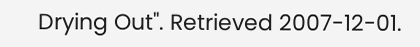Drying Out". Retrieved 2007-12-01.